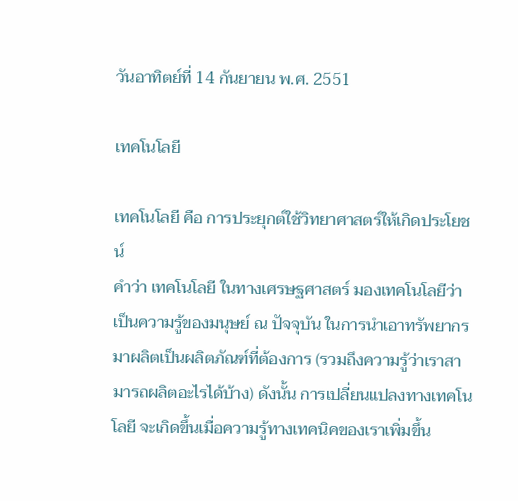วันอาทิตย์ที่ 14 กันยายน พ.ศ. 2551

เทคโนโลยี

เทคโนโลยี คือ การประยุกต์ใช้วิทยาศาสตร์ให้เกิดประโยชน์
คำว่า เทคโนโลยี ในทางเศรษฐศาสตร์ มองเทคโนโลยีว่า เป็นความรู้ของมนุษย์ ณ ปัจจุบัน ในการนำเอาทรัพยากรมาผลิตเป็นผลิตภัณฑ์ที่ต้องการ (รวมถึงความรู้ว่าเราสามารถผลิตอะไรได้บ้าง) ดังนั้น การเปลี่ยนแปลงทางเทคโนโลยี จะเกิดขึ้นเมื่อความรู้ทางเทคนิคของเราเพิ่มขึ้น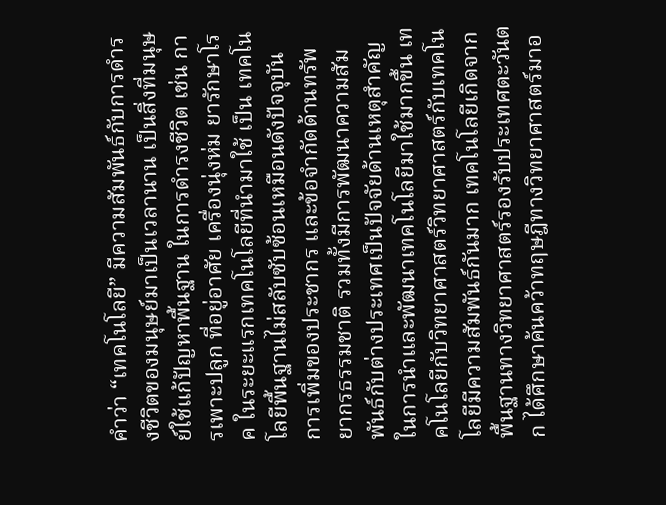คำว่า “เทคโนโลยี” มีความสัมพันธ์กับการดำรงชีวิตของมนุษย์มาเป็นเวลานาน เป็นสิ่งที่มนุษย์ใช้แก้ปัญหาพื้นฐาน ในการดำรงชีวิต เช่น การเพาะปลูก ที่อยู่อาศัย เครื่องนุ่งห่ม ยารักษาโรค ในระยะแรกเทคโนโลยีที่นำมาใช้ เป็น เทคโนโลยีพื้นฐานไม่สลับซับซ้อนเหมือนดังปัจจุบัน การเพิ่มของประชากร และข้อจำกัดด้านทรัพยากรธรรมชาติ รวมทั้งมีการพัฒนาความสัมพันธ์กับต่างประเทศเป็นปัจจัยด้านเหตุสำคัญในการนำและพัฒนาเทคโนโลยีมาใช้มากขึ้น เทคโนโลยีกับวิทยาศาสตร์วิทยาศาสตร์กับเทคโนโลยีมีความสัมพันธ์กันมาก เทคโนโลยีเกิดจากพื้นฐานทางวิทยาศาสตร์รองรับประเทศตะวันตก ได้ศึกษาค้นคว้าทฤษฎีทางวิทยาศาสตร์มาอ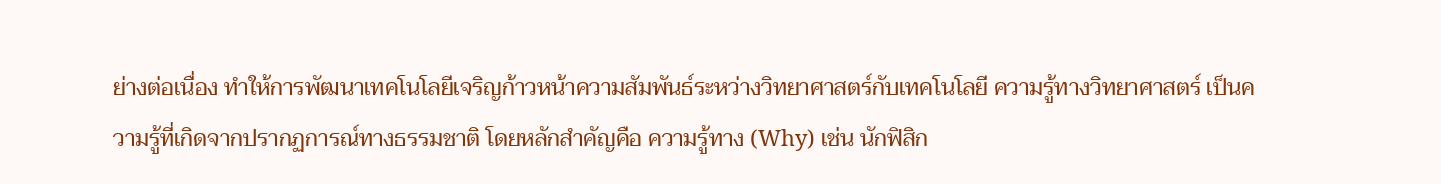ย่างต่อเนื่อง ทำให้การพัฒนาเทคโนโลยีเจริญก้าวหน้าความสัมพันธ์ระหว่างวิทยาศาสตร์กับเทคโนโลยี ความรู้ทางวิทยาศาสตร์ เป็นความรู้ที่เกิดจากปรากฏการณ์ทางธรรมชาติ โดยหลักสำคัญคือ ความรู้ทาง (Why) เช่น นักฟิสิก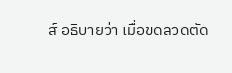ส์ อธิบายว่า เมื่อขดลวดตัด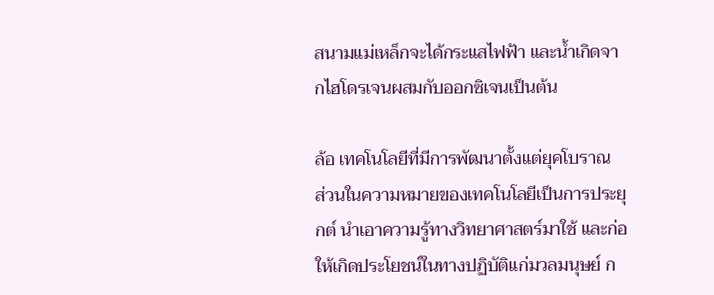สนามแม่เหล็กจะได้กระแสไฟฟ้า และน้ำเกิดจากไฮโดรเจนผสมกับออกซิเจนเป็นต้น

ล้อ เทคโนโลยีที่มีการพัฒนาตั้งแต่ยุคโบราณ
ส่วนในความหมายของเทคโนโลยีเป็นการประยุกต์ นำเอาความรู้ทางวิทยาศาสตร์มาใช้ และก่อให้เกิดประโยชน์ในทางปฏิบัติแก่มวลมนุษย์ ก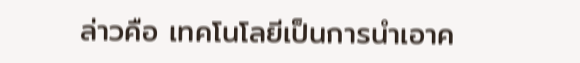ล่าวคือ เทคโนโลยีเป็นการนำเอาค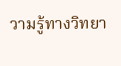วามรู้ทางวิทยา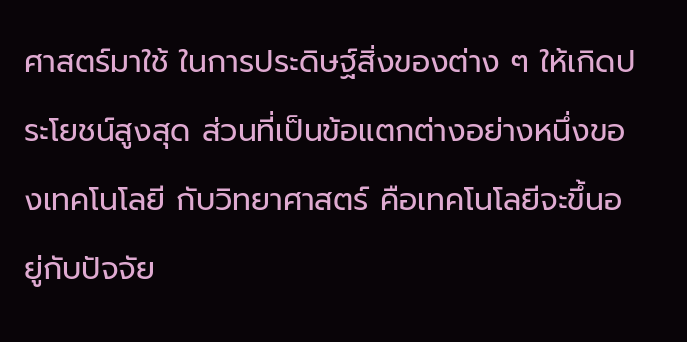ศาสตร์มาใช้ ในการประดิษฐ์สิ่งของต่าง ๆ ให้เกิดประโยชน์สูงสุด ส่วนที่เป็นข้อแตกต่างอย่างหนึ่งของเทคโนโลยี กับวิทยาศาสตร์ คือเทคโนโลยีจะขึ้นอยู่กับปัจจัย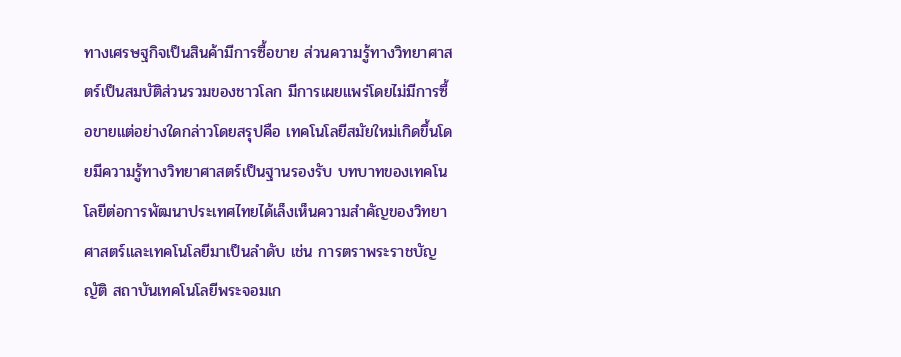ทางเศรษฐกิจเป็นสินค้ามีการซื้อขาย ส่วนความรู้ทางวิทยาศาสตร์เป็นสมบัติส่วนรวมของชาวโลก มีการเผยแพร่โดยไม่มีการซื้อขายแต่อย่างใดกล่าวโดยสรุปคือ เทคโนโลยีสมัยใหม่เกิดขึ้นโดยมีความรู้ทางวิทยาศาสตร์เป็นฐานรองรับ บทบาทของเทคโนโลยีต่อการพัฒนาประเทศไทยได้เล็งเห็นความสำคัญของวิทยาศาสตร์และเทคโนโลยีมาเป็นลำดับ เช่น การตราพระราชบัญญัติ สถาบันเทคโนโลยีพระจอมเก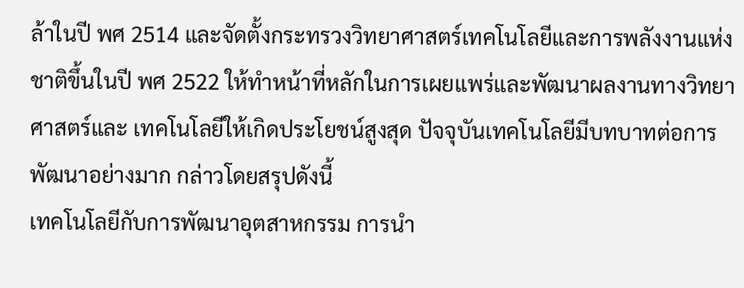ล้าในปี พศ 2514 และจัดตั้งกระทรวงวิทยาศาสตร์เทคโนโลยีและการพลังงานแห่งชาติขึ้นในปี พศ 2522 ให้ทำหน้าที่หลักในการเผยแพร่และพัฒนาผลงานทางวิทยาศาสตร์และ เทคโนโลยีให้เกิดประโยชน์สูงสุด ปัจจุบันเทคโนโลยีมีบทบาทต่อการพัฒนาอย่างมาก กล่าวโดยสรุปดังนี้
เทคโนโลยีกับการพัฒนาอุตสาหกรรม การนำ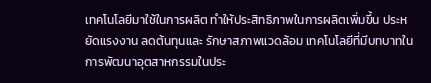เทคโนโลยีมาใช้ในการผลิต ทำให้ประสิทธิภาพในการผลิตเพิ่มขึ้น ประหยัดแรงงาน ลดต้นทุนและ รักษาสภาพแวดล้อม เทคโนโลยีที่มีบทบาทในการพัฒนาอุตสาหกรรมในประ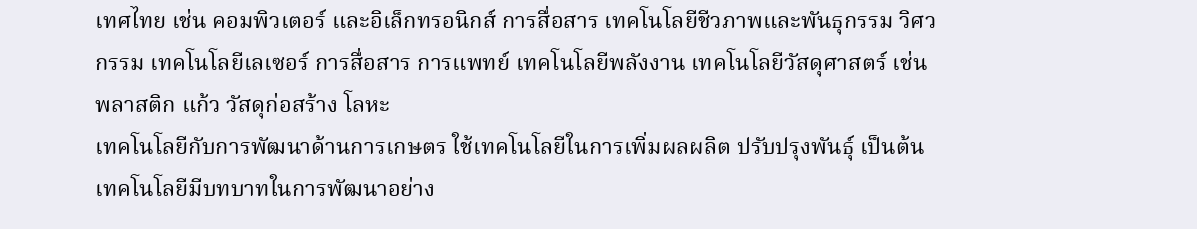เทศไทย เช่น คอมพิวเตอร์ และอิเล็กทรอนิกส์ การสื่อสาร เทคโนโลยีชีวภาพและพันธุกรรม วิศวกรรม เทคโนโลยีเลเซอร์ การสื่อสาร การแพทย์ เทคโนโลยีพลังงาน เทคโนโลยีวัสดุศาสตร์ เช่น พลาสติก แก้ว วัสดุก่อสร้าง โลหะ
เทคโนโลยีกับการพัฒนาด้านการเกษตร ใช้เทคโนโลยีในการเพิ่มผลผลิต ปรับปรุงพันธุ์ เป็นต้น เทคโนโลยีมีบทบาทในการพัฒนาอย่าง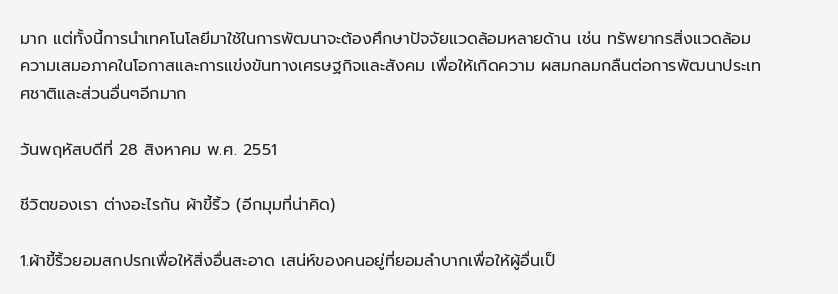มาก แต่ทั้งนี้การนำเทคโนโลยีมาใช้ในการพัฒนาจะต้องศึกษาปัจจัยแวดล้อมหลายด้าน เช่น ทรัพยากรสิ่งแวดล้อม ความเสมอภาคในโอกาสและการแข่งขันทางเศรษฐกิจและสังคม เพื่อให้เกิดความ ผสมกลมกลืนต่อการพัฒนาประเทศชาติและส่วนอื่นๆอีกมาก

วันพฤหัสบดีที่ 28 สิงหาคม พ.ศ. 2551

ชีวิตของเรา ต่างอะไรกัน ผ้าขี้ริ้ว (อีกมุมที่น่าคิด)

1.ผ้าขี้ริ้วยอมสกปรกเพื่อให้สิ่งอื่นสะอาด เสน่ห์ของคนอยู่ที่ยอมลำบากเพื่อให้ผู้อื่นเป็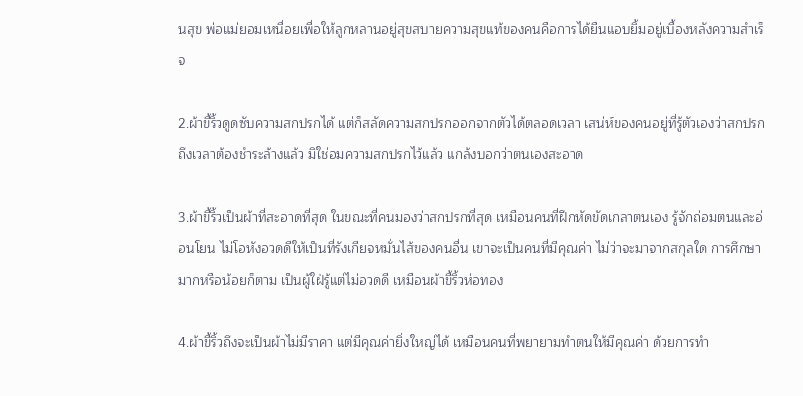นสุข พ่อแม่ยอมเหนื่อยเพื่อให้ลูกหลานอยู่สุขสบายความสุขแท้ของคนคือการได้ยืนแอบยิ้มอยู่เบื้องหลังความสำเร็จ

2.ผ้าขี้ริ้วดูดซับความสกปรกได้ แต่ก็สลัดความสกปรกออกจากตัวได้ตลอดเวลา เสน่ห์ของคนอยู่ที่รู้ตัวเองว่าสกปรก ถึงเวลาต้องชำระล้างแล้ว มิใช่อมความสกปรกไว้แล้ว แกล้งบอกว่าตนเองสะอาด

3.ผ้าขี้ริ้วเป็นผ้าที่สะอาดที่สุด ในขณะที่คนมองว่าสกปรกที่สุด เหมือนคนที่ฝึกหัดขัดเกลาตนเอง รู้จักถ่อมตนและอ่อนโยน ไม่โอหังอวดดีให้เป็นที่รังเกียจหมั่นไส้ของคนอื่น เขาจะเป็นคนที่มีคุณค่า ไม่ว่าจะมาจากสกุลใด การศึกษามากหรือน้อยก็ตาม เป็นผู้ใฝ่รู้แต่ไม่อวดดี เหมือนผ้าขี้ริ้วห่อทอง

4.ผ้าขี้ริ้วถึงจะเป็นผ้าไม่มีราคา แต่มีคุณค่ายิ่งใหญ่ได้ เหมือนคนที่พยายามทำตนให้มีคุณค่า ด้วยการทำ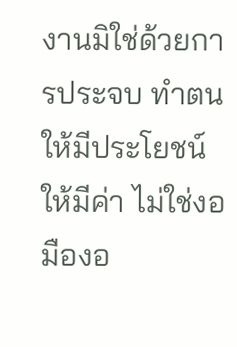งานมิใช่ด้วยการประจบ ทำตนให้มีประโยชน์ ให้มีค่า ไม่ใช่งอมืองอ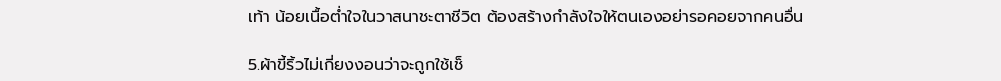เท้า น้อยเนื้อต่ำใจในวาสนาชะตาชีวิต ต้องสร้างกำลังใจให้ตนเองอย่ารอคอยจากคนอื่น

5.ผ้าขี้ริ้วไม่เกี่ยงงอนว่าจะถูกใช้เช็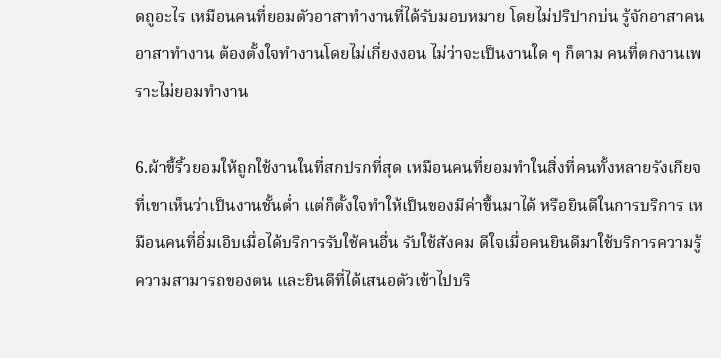ดถูอะไร เหมือนคนที่ยอมตัวอาสาทำงานที่ได้รับมอบหมาย โดยไม่ปริปากบ่น รู้จักอาสาคน อาสาทำงาน ต้องตั้งใจทำงานโดยไม่เกี่ยงงอน ไม่ว่าจะเป็นงานใด ๆ ก็ตาม คนที่ตกงานเพราะไม่ยอมทำงาน

6.ผ้าขี้ริ้วยอมให้ถูกใช้งานในที่สกปรกที่สุด เหมือนคนที่ยอมทำในสิ่งที่คนทั้งหลายรังเกียจ ที่เขาเห็นว่าเป็นงานชั้นต่ำ แต่ก็ตั้งใจทำให้เป็นของมีค่าขึ้นมาได้ หรือยินดีในการบริการ เหมือนคนที่อิ่มเอิบเมื่อได้บริการรับใช้คนอื่น รับใช้สังคม ดีใจเมื่อคนยินดีมาใช้บริการความรู้ ความสามารถของตน และยินดีที่ได้เสนอตัวเข้าไปบริ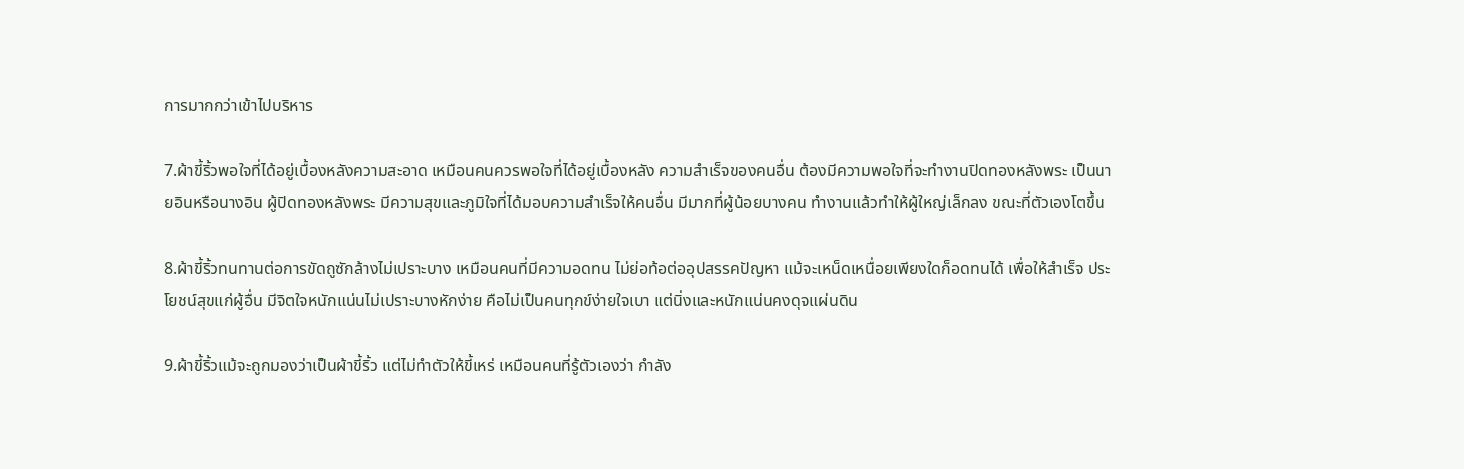การมากกว่าเข้าไปบริหาร

7.ผ้าขี้ริ้วพอใจที่ได้อยู่เบื้องหลังความสะอาด เหมือนคนควรพอใจที่ได้อยู่เบื้องหลัง ความสำเร็จของคนอื่น ต้องมีความพอใจที่จะทำงานปิดทองหลังพระ เป็นนายอินหรือนางอิน ผู้ปิดทองหลังพระ มีความสุขและภูมิใจที่ได้มอบความสำเร็จให้คนอื่น มีมากที่ผู้น้อยบางคน ทำงานแล้วทำให้ผู้ใหญ่เล็กลง ขณะที่ตัวเองโตขึ้น

8.ผ้าขี้ริ้วทนทานต่อการขัดถูซักล้างไม่เปราะบาง เหมือนคนที่มีความอดทน ไม่ย่อท้อต่ออุปสรรคปัญหา แม้จะเหน็ดเหนื่อยเพียงใดก็อดทนได้ เพื่อให้สำเร็จ ประโยชน์สุขแก่ผู้อื่น มีจิตใจหนักแน่นไม่เปราะบางหักง่าย คือไม่เป็นคนทุกข์ง่ายใจเบา แต่นิ่งและหนักแน่นคงดุจแผ่นดิน

9.ผ้าขี้ริ้วแม้จะถูกมองว่าเป็นผ้าขี้ริ้ว แต่ไม่ทำตัวให้ขี้เหร่ เหมือนคนที่รู้ตัวเองว่า กำลัง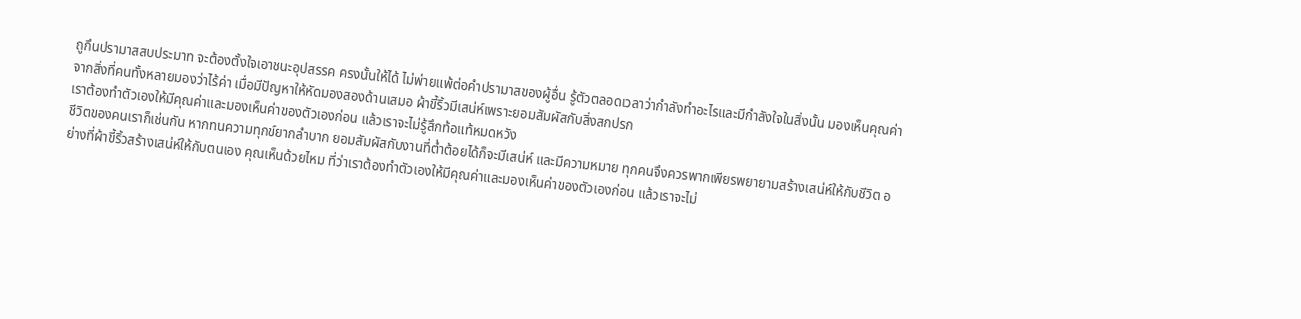ถูกึนปรามาสสบประมาท จะต้องตั้งใจเอาชนะอุปสรรค ครงนั้นให้ได้ ไม่พ่ายแพ้ต่อคำปรามาสของผู้อื่น รู้ตัวตลอดเวลาว่ากำลังทำอะไรและมีกำลังใจในสิ่งนั้น มองเห็นคุณค่าจากสิ่งที่คนทั้งหลายมองว่าไร้ค่า เมื่อมีปัญหาให้หัดมองสองด้านเสมอ ผ้าขี้ริ้วมีเสน่ห์เพราะยอมสัมผัสกับสิ่งสกปรก
เราต้องทำตัวเองให้มีคุณค่าและมองเห็นค่าของตัวเองก่อน แล้วเราจะไม่รู้สึกท้อแท้หมดหวัง
ชีวิตของคนเราก็เช่นกัน หากทนความทุกข์ยากลำบาก ยอมสัมผัสกับงานที่ต่ำต้อยได้ก็จะมีเสน่ห์ และมีความหมาย ทุกคนจึงควรพากเพียรพยายามสร้างเสน่ห์ให้กับชีวิต อย่างที่ผ้าขี้ริ้วสร้างเสน่ห์ให้กับตนเอง คุณเห็นด้วยไหม ที่ว่าเราต้องทำตัวเองให้มีคุณค่าและมองเห็นค่าของตัวเองก่อน แล้วเราจะไม่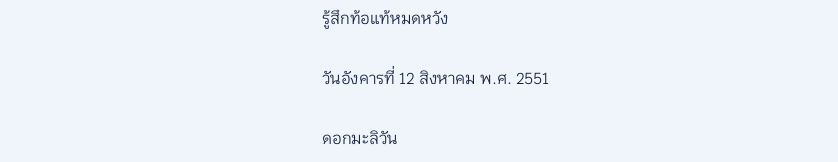รู้สึกท้อแท้หมดหวัง

วันอังคารที่ 12 สิงหาคม พ.ศ. 2551

ดอกมะลิวัน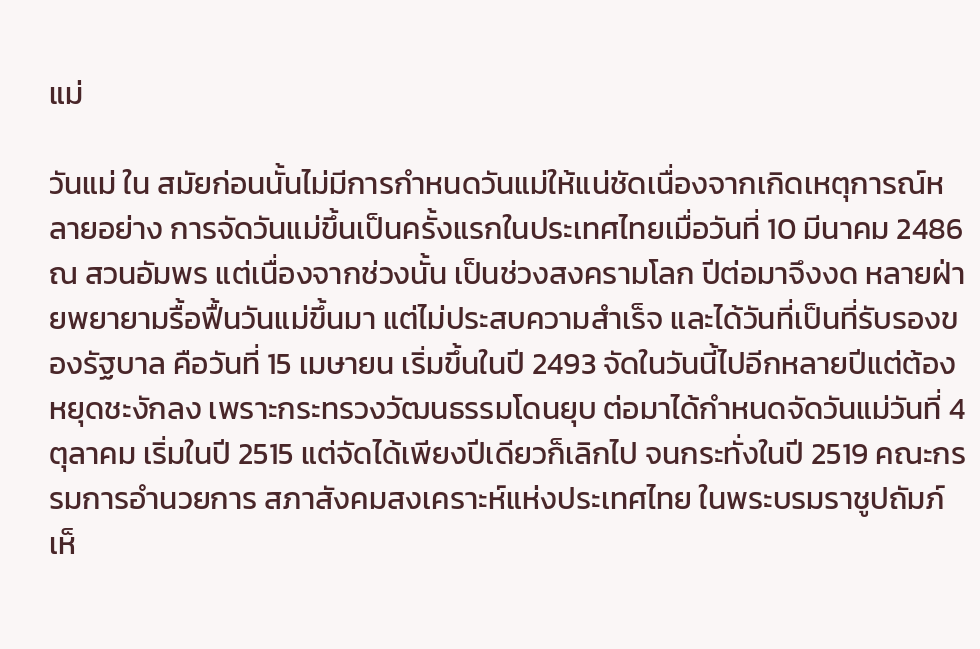แม่

วันแม่ ใน สมัยก่อนนั้นไม่มีการกำหนดวันแม่ให้แน่ชัดเนื่องจากเกิดเหตุการณ์หลายอย่าง การจัดวันแม่ขึ้นเป็นครั้งแรกในประเทศไทยเมื่อวันที่ 10 มีนาคม 2486 ณ สวนอัมพร แต่เนื่องจากช่วงนั้น เป็นช่วงสงครามโลก ปีต่อมาจึงงด หลายฝ่ายพยายามรื้อฟื้นวันแม่ขึ้นมา แต่ไม่ประสบความสำเร็จ และได้วันที่เป็นที่รับรองของรัฐบาล คือวันที่ 15 เมษายน เริ่มขึ้นในปี 2493 จัดในวันนี้ไปอีกหลายปีแต่ต้องหยุดชะงักลง เพราะกระทรวงวัฒนธรรมโดนยุบ ต่อมาได้กำหนดจัดวันแม่วันที่ 4 ตุลาคม เริ่มในปี 2515 แต่จัดได้เพียงปีเดียวก็เลิกไป จนกระทั่งในปี 2519 คณะกรรมการอำนวยการ สภาสังคมสงเคราะห์แห่งประเทศไทย ในพระบรมราชูปถัมภ์เห็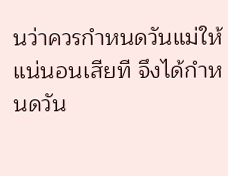นว่าควรกำหนดวันแม่ให้แน่นอนเสียที จึงได้กำหนดวัน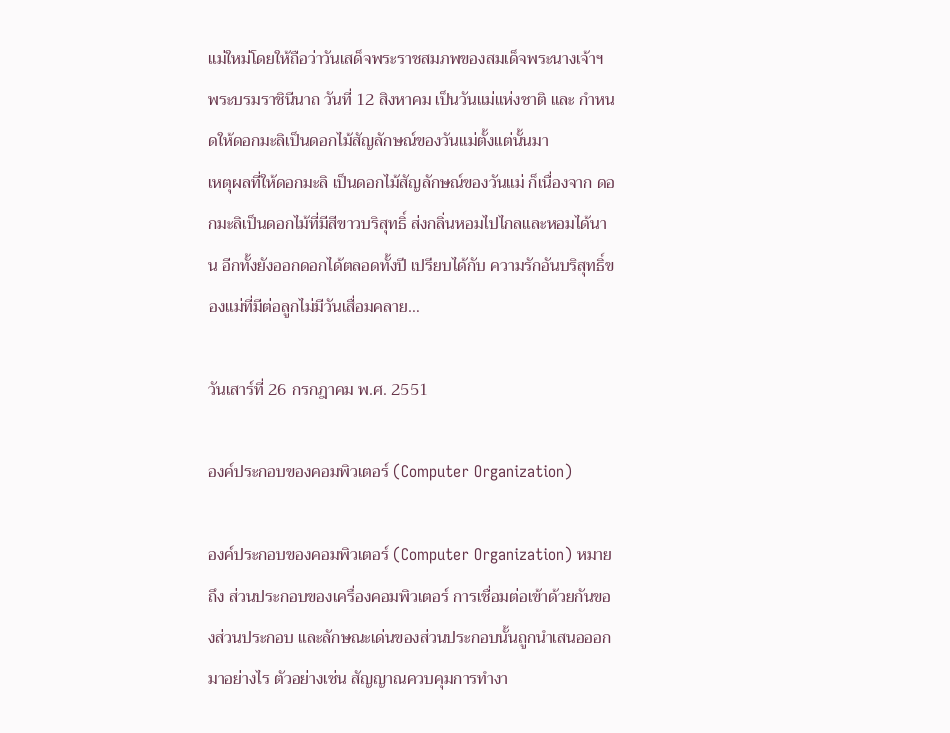แม่ใหม่โดยให้ถือว่าวันเสด็จพระราชสมภพของสมเด็จพระนางเจ้าฯ พระบรมราชินีนาถ วันที่ 12 สิงหาคม เป็นวันแม่แห่งชาติ และ กำหนดให้ดอกมะลิเป็นดอกไม้สัญลักษณ์ของวันแม่ตั้งแต่นั้นมา
เหตุผลที่ให้ดอกมะลิ เป็นดอกไม้สัญลักษณ์ของวันแม่ ก็เนื่องจาก ดอกมะลิเป็นดอกไม้ที่มีสีขาวบริสุทธิ์ ส่งกลิ่นหอมไปไกลและหอมได้นาน อีกทั้งยังออกดอกได้ตลอดทั้งปี เปรียบได้กับ ความรักอันบริสุทธิ์ของแม่ที่มีต่อลูกไม่มีวันเสื่อมคลาย…

วันเสาร์ที่ 26 กรกฎาคม พ.ศ. 2551

องค์ประกอบของคอมพิวเตอร์ (Computer Organization)

องค์ประกอบของคอมพิวเตอร์ (Computer Organization) หมายถึง ส่วนประกอบของเครื่องคอมพิวเตอร์ การเชื่อมต่อเข้าด้วยกันของส่วนประกอบ และลักษณะเด่นของส่วนประกอบนั้นถูกนำเสนอออกมาอย่างไร ตัวอย่างเช่น สัญญาณควบคุมการทำงา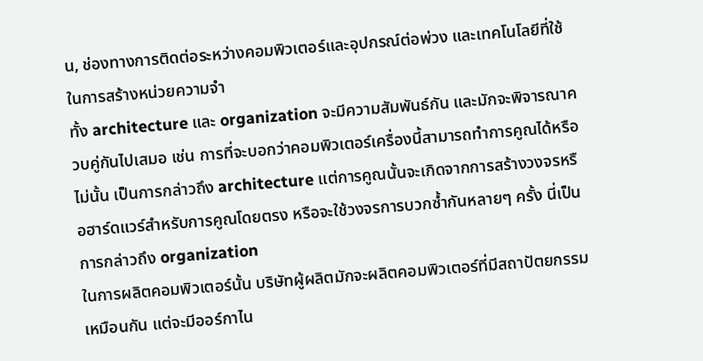น, ช่องทางการติดต่อระหว่างคอมพิวเตอร์และอุปกรณ์ต่อพ่วง และเทคโนโลยีที่ใช้ในการสร้างหน่วยความจำ
ทั้ง architecture และ organization จะมีความสัมพันธ์กัน และมักจะพิจารณาควบคู่กันไปเสมอ เช่น การที่จะบอกว่าคอมพิวเตอร์เครื่องนี้สามารถทำการคูณได้หรือไม่นั้น เป็นการกล่าวถึง architecture แต่การคูณนั้นจะเกิดจากการสร้างวงจรหรือฮาร์ดแวร์สำหรับการคูณโดยตรง หรือจะใช้วงจรการบวกซ้ำกันหลายๆ ครั้ง นี่เป็นการกล่าวถึง organization
ในการผลิตคอมพิวเตอร์นั้น บริษัทผู้ผลิตมักจะผลิตคอมพิวเตอร์ที่มีสถาปัตยกรรมเหมือนกัน แต่จะมีออร์กาไน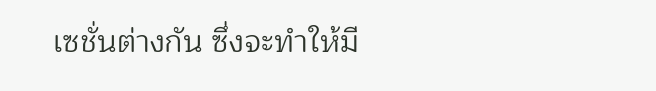เซชั่นต่างกัน ซึ่งจะทำให้มี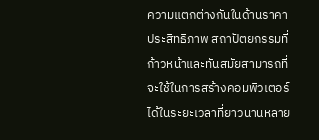ความแตกต่างกันในด้านราคา ประสิทธิภาพ สถาปัตยกรรมที่ก้าวหน้าและทันสมัยสามารถที่จะใช้ในการสร้างคอมพิวเตอร์ได้ในระยะเวลาที่ยาวนานหลาย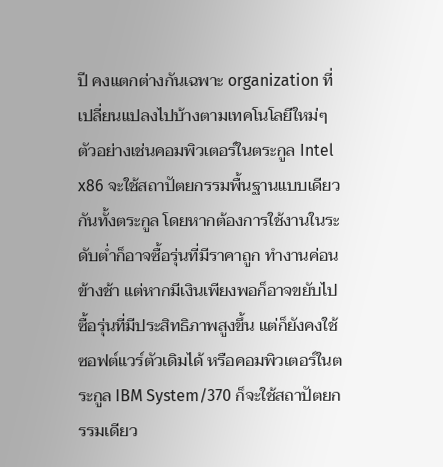ปี คงแตกต่างกันเฉพาะ organization ที่เปลี่ยนแปลงไปบ้างตามเทคโนโลยีใหม่ๆ ตัวอย่างเช่นคอมพิวเตอร์ในตระกูล Intel x86 จะใช้สถาปัตยกรรมพื้นฐานแบบเดียวกันทั้งตระกูล โดยหากต้องการใช้งานในระดับต่ำก็อาจซื้อรุ่นที่มีราคาถูก ทำงานค่อนข้างช้า แต่หากมีเงินเพียงพอก็อาจขยับไปซื้อรุ่นที่มีประสิทธิภาพสูงขึ้น แต่ก็ยังคงใช้ซอฟต์แวร์ตัวเดิมได้ หรือคอมพิวเตอร์ในตระกูล IBM System/370 ก็จะใช้สถาปัตยกรรมเดียว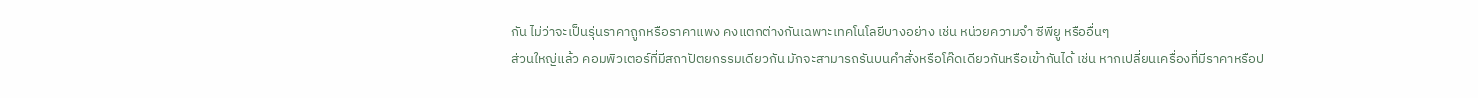กัน ไม่ว่าจะเป็นรุ่นราคาถูกหรือราคาแพง คงแตกต่างกันเฉพาะเทคโนโลยีบางอย่าง เช่น หน่วยความจำ ซีพียู หรืออื่นๆ
ส่วนใหญ่แล้ว คอมพิวเตอร์ที่มีสถาปัตยกรรมเดียวกัน มักจะสามารถรันบนคำสั่งหรือโค๊ดเดียวกันหรือเข้ากันได้ เช่น หากเปลี่ยนเครื่องที่มีราคาหรือป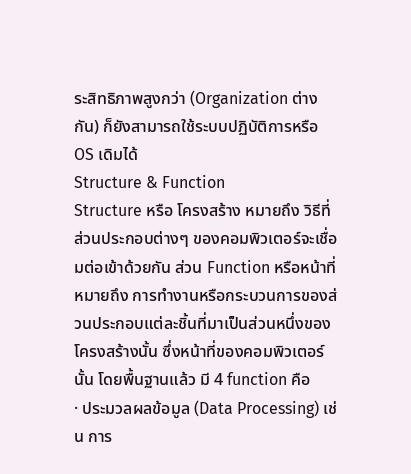ระสิทธิภาพสูงกว่า (Organization ต่างกัน) ก็ยังสามารถใช้ระบบปฏิบัติการหรือ OS เดิมได้
Structure & Function
Structure หรือ โครงสร้าง หมายถึง วิธีที่ส่วนประกอบต่างๆ ของคอมพิวเตอร์จะเชื่อมต่อเข้าด้วยกัน ส่วน Function หรือหน้าที่ หมายถึง การทำงานหรือกระบวนการของส่วนประกอบแต่ละชิ้นที่มาเป็นส่วนหนึ่งของโครงสร้างนั้น ซึ่งหน้าที่ของคอมพิวเตอร์นั้น โดยพื้นฐานแล้ว มี 4 function คือ
· ประมวลผลข้อมูล (Data Processing) เช่น การ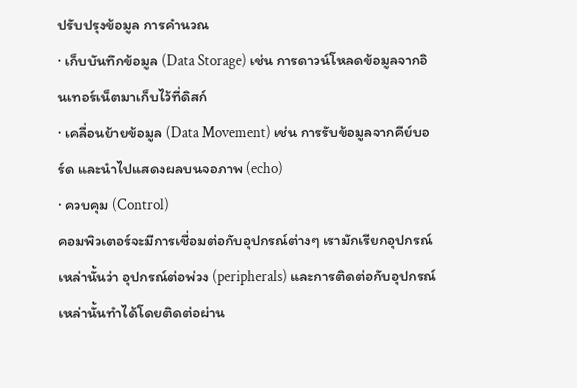ปรับปรุงข้อมูล การคำนวณ
· เก็บบันทึกข้อมูล (Data Storage) เช่น การดาวน์โหลดข้อมูลจากอินเทอร์เน็ตมาเก็บไว้ที่ดิสก์
· เคลื่อนย้ายข้อมูล (Data Movement) เช่น การรับข้อมูลจากคีย์บอร์ด และนำไปแสดงผลบนจอภาพ (echo)
· ควบคุม (Control)
คอมพิวเตอร์จะมีการเชื่อมต่อกับอุปกรณ์ต่างๆ เรามักเรียกอุปกรณ์เหล่านั้นว่า อุปกรณ์ต่อพ่วง (peripherals) และการติดต่อกับอุปกรณ์เหล่านั้นทำได้โดยติดต่อผ่าน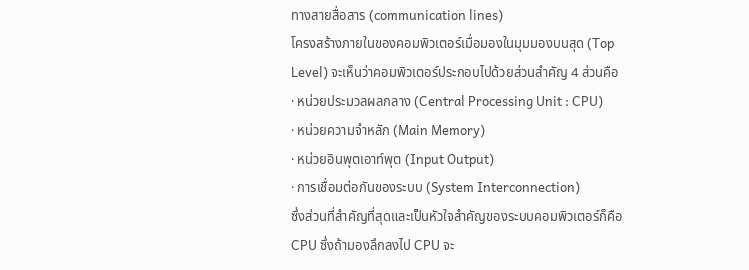ทางสายสื่อสาร (communication lines)
โครงสร้างภายในของคอมพิวเตอร์เมื่อมองในมุมมองบนสุด (Top Level) จะเห็นว่าคอมพิวเตอร์ประกอบไปด้วยส่วนสำคัญ 4 ส่วนคือ
· หน่วยประมวลผลกลาง (Central Processing Unit : CPU)
· หน่วยความจำหลัก (Main Memory)
· หน่วยอินพุตเอาท์พุต (Input Output)
· การเชื่อมต่อกันของระบบ (System Interconnection)
ซึ่งส่วนที่สำคัญที่สุดและเป็นหัวใจสำคัญของระบบคอมพิวเตอร์ก็คือ CPU ซึ่งถ้ามองลึกลงไป CPU จะ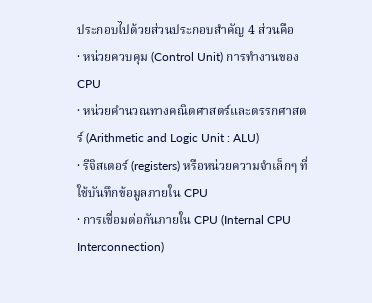ประกอบไปด้วยส่วนประกอบสำคัญ 4 ส่วนคือ
· หน่วยควบคุม (Control Unit) การทำงานของ CPU
· หน่วยคำนวณทางคณิตศาสตร์และตรรกศาสตร์ (Arithmetic and Logic Unit : ALU)
· รีจิสเตอร์ (registers) หรือหน่วยความจำเล็กๆ ที่ใช้บันทึกข้อมูลภายใน CPU
· การเชื่อมต่อกันภายใน CPU (Internal CPU Interconnection)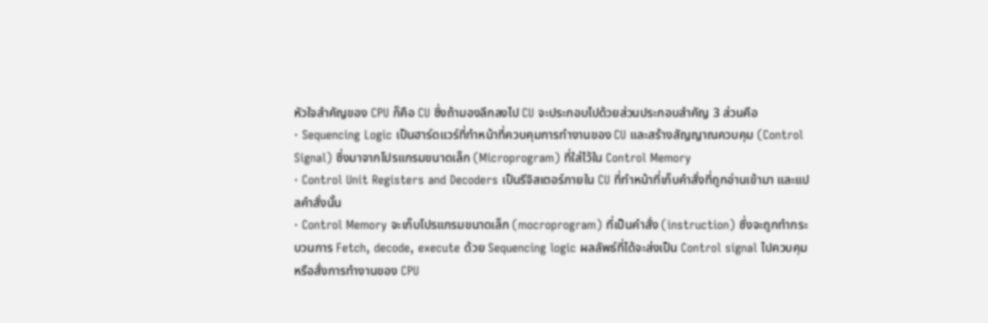หัวใจสำคัญของ CPU ก็คือ CU ซึ่งถ้ามองลึกลงไป CU จะประกอบไปด้วยส่วนประกอบสำคัญ 3 ส่วนคือ
· Sequencing Logic เป็นฮาร์ดแวร์ที่ทำหน้าที่ควบคุมการทำงานของ CU และสร้างสัญญาณควบคุม (Control Signal) ซึ่งมาจากโปรแกรมขนาดเล็ก (Microprogram) ที่ใส่ไว้ใน Control Memory
· Control Unit Registers and Decoders เป็นรีจิสเตอร์ภายใน CU ที่ทำหน้าที่เก็บคำสั่งที่ถูกอ่านเข้ามา และแปลคำสั่งนั้น
· Control Memory จะเก็บโปรแกรมขนาดเล็ก (mocroprogram) ที่เป็นคำสั่ง (instruction) ซึ่งจะถูกทำกระบวนการ Fetch, decode, execute ด้วย Sequencing logic ผลลัพธ์ที่ได้จะส่งเป็น Control signal ไปควบคุมหรือสั่งการทำงานของ CPU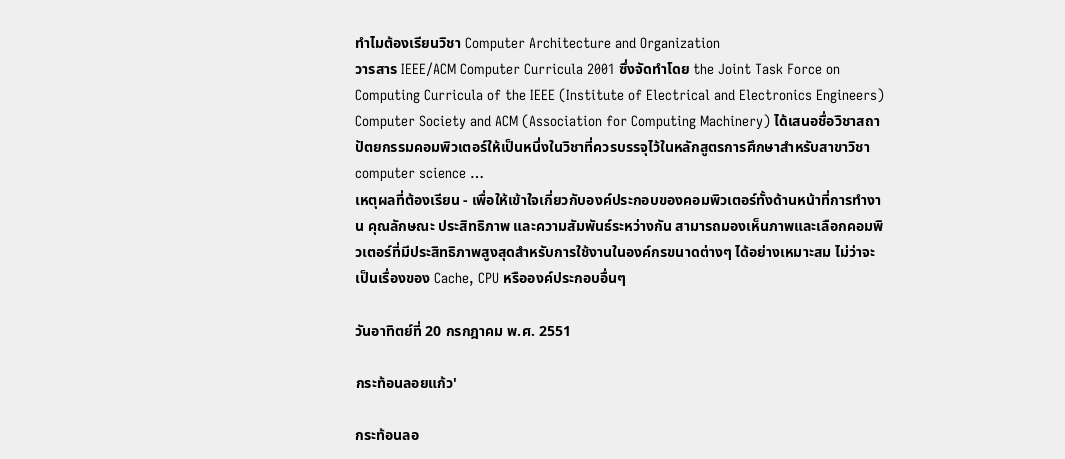ทำไมต้องเรียนวิชา Computer Architecture and Organization
วารสาร IEEE/ACM Computer Curricula 2001 ซึ่งจัดทำโดย the Joint Task Force on Computing Curricula of the IEEE (Institute of Electrical and Electronics Engineers) Computer Society and ACM (Association for Computing Machinery) ได้เสนอชื่อวิชาสถาปัตยกรรมคอมพิวเตอร์ให้เป็นหนึ่งในวิชาที่ควรบรรจุไว้ในหลักสูตรการศึกษาสำหรับสาขาวิชา computer science …
เหตุผลที่ต้องเรียน - เพื่อให้เข้าใจเกี่ยวกับองค์ประกอบของคอมพิวเตอร์ทั้งด้านหน้าที่การทำงาน คุณลักษณะ ประสิทธิภาพ และความสัมพันธ์ระหว่างกัน สามารถมองเห็นภาพและเลือกคอมพิวเตอร์ที่มีประสิทธิภาพสูงสุดสำหรับการใช้งานในองค์กรขนาดต่างๆ ได้อย่างเหมาะสม ไม่ว่าจะเป็นเรื่องของ Cache, CPU หรือองค์ประกอบอื่นๆ

วันอาทิตย์ที่ 20 กรกฎาคม พ.ศ. 2551

กระท้อนลอยแก้ว'

กระท้อนลอ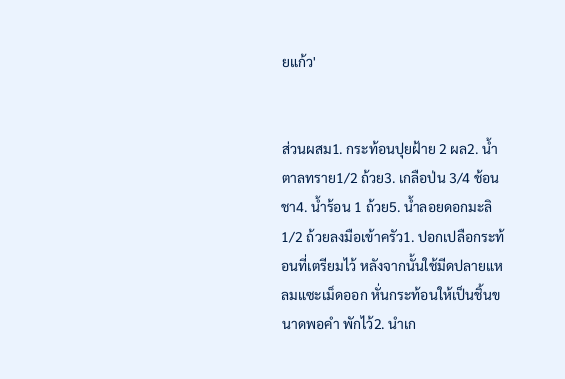ยแก้ว'


ส่วนผสม1. กระท้อนปุยฝ้าย 2 ผล2. น้ำตาลทราย1/2 ถ้วย3. เกลือป่น 3/4 ช้อนชา4. น้ำร้อน 1 ถ้วย5. น้ำลอยดอกมะลิ 1/2 ถ้วยลงมือเข้าครัว1. ปอกเปลือกระท้อนที่เตรียมไว้ หลังจากนั้นใช้มีดปลายแหลมแซะเม็ดออก หั่นกระท้อนให้เป็นชิ้นขนาดพอคำ พักไว้2. นำเก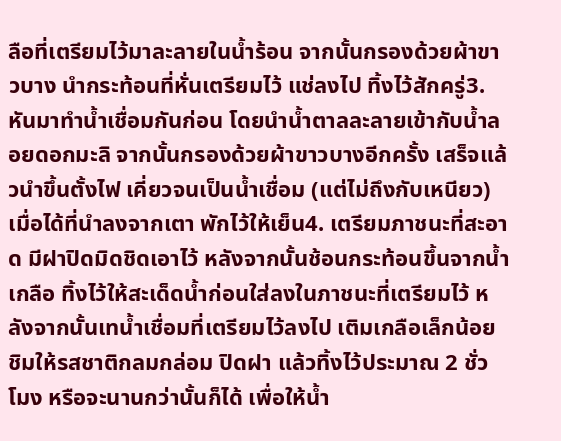ลือที่เตรียมไว้มาละลายในน้ำร้อน จากนั้นกรองด้วยผ้าขาวบาง นำกระท้อนที่หั่นเตรียมไว้ แช่ลงไป ทิ้งไว้สักครู่3. หันมาทำน้ำเชื่อมกันก่อน โดยนำน้ำตาลละลายเข้ากับน้ำลอยดอกมะลิ จากนั้นกรองด้วยผ้าขาวบางอีกครั้ง เสร็จแล้วนำขึ้นตั้งไฟ เคี่ยวจนเป็นน้ำเชื่อม (แต่ไม่ถึงกับเหนียว) เมื่อได้ที่นำลงจากเตา พักไว้ให้เย็น4. เตรียมภาชนะที่สะอาด มีฝาปิดมิดชิดเอาไว้ หลังจากนั้นช้อนกระท้อนขึ้นจากน้ำเกลือ ทิ้งไว้ให้สะเด็ดน้ำก่อนใส่ลงในภาชนะที่เตรียมไว้ หลังจากนั้นเทน้ำเชื่อมที่เตรียมไว้ลงไป เติมเกลือเล็กน้อย ชิมให้รสชาติกลมกล่อม ปิดฝา แล้วทิ้งไว้ประมาณ 2 ชั่วโมง หรือจะนานกว่านั้นก็ได้ เพื่อให้น้ำ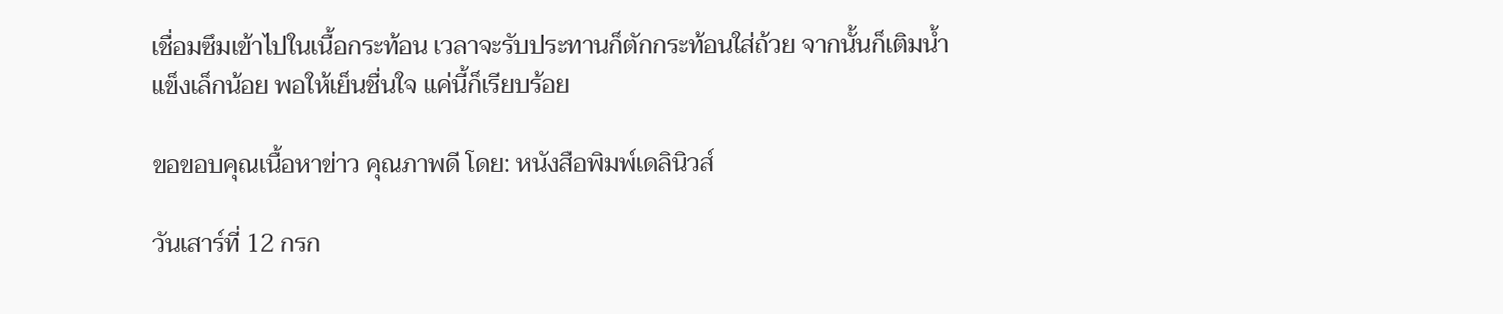เชื่อมซึมเข้าไปในเนื้อกระท้อน เวลาจะรับประทานก็ตักกระท้อนใส่ถ้วย จากนั้นก็เติมน้ำแข็งเล็กน้อย พอให้เย็นชื่นใจ แค่นี้ก็เรียบร้อย

ขอขอบคุณเนื้อหาข่าว คุณภาพดี โดย: หนังสือพิมพ์เดลินิวส์

วันเสาร์ที่ 12 กรก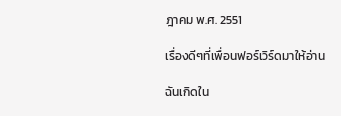ฎาคม พ.ศ. 2551

เรื่องดีๆที่เพื่อนฟอร์เวิร์ดมาให้อ่าน

ฉันเกิดใน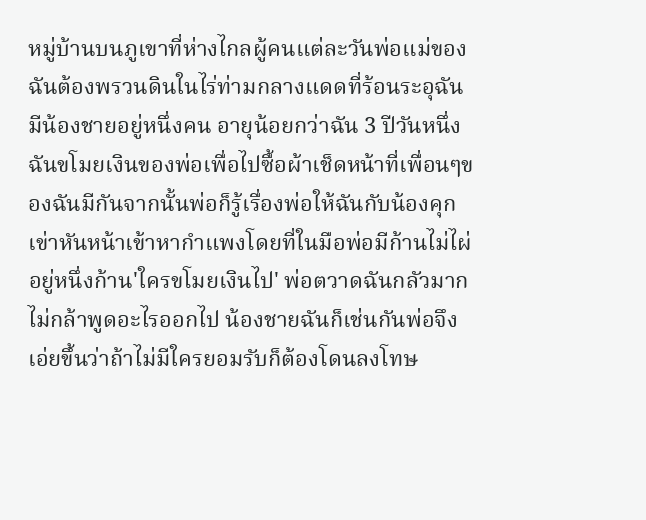หมู่บ้านบนภูเขาที่ห่างไกลผู้คนแต่ละวันพ่อแม่ของฉันต้องพรวนดินในไร่ท่ามกลางแดดที่ร้อนระอุฉันมีน้องชายอยู่หนึ่งคน อายุน้อยกว่าฉัน 3 ปีวันหนึ่งฉันขโมยเงินของพ่อเพื่อไปซื้อผ้าเช็ดหน้าที่เพื่อนๆของฉันมีกันจากนั้นพ่อก็รู้เรื่องพ่อให้ฉันกับน้องคุกเข่าหันหน้าเข้าหากำแพงโดยที่ในมือพ่อมีก้านไม่ไผ่อยู่หนึ่งก้าน'ใครขโมยเงินไป' พ่อตวาดฉันกลัวมาก ไม่กล้าพูดอะไรออกไป น้องชายฉันก็เช่นกันพ่อจึงเอ่ยขึ้นว่าถ้าไม่มีใครยอมรับก็ต้องโดนลงโทษ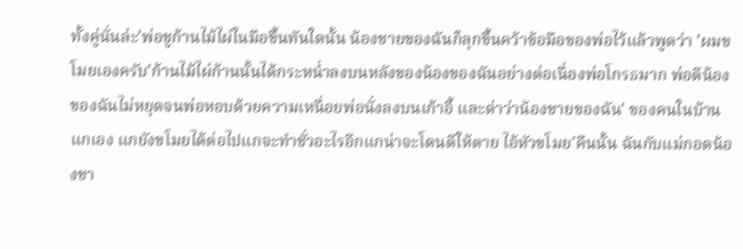ทั้งคู่นั่นล่ะ'พ่อชูก้านไม้ไผ่ในมือขึ้นทันใดนั้น น้องชายของฉันก็ลุกขึ้นคว้าข้อมือของพ่อไว้แล้วพูดว่า 'ผมขโมยเองครับ'ก้านไม้ไผ่ก้านนั้นได้กระหน่ำลงบนหลังของน้องของฉันอย่างต่อเนื่องพ่อโกรธมาก พ่อตีน้องของฉันไม่หยุดจนพ่อหอบด้วยความเหนื่อยพ่อนั่งลงบนเก้าอี้ และด่าว่าน้องชายของฉัน' ของคนในบ้านแกเอง แกยังขโมยได้ต่อไปแกจะทำชั่วอะไรอีกแกน่าจะโดนตีให้ตาย ไอ้หัวขโมย'คืนนั้น ฉันกับแม่กอดน้องชา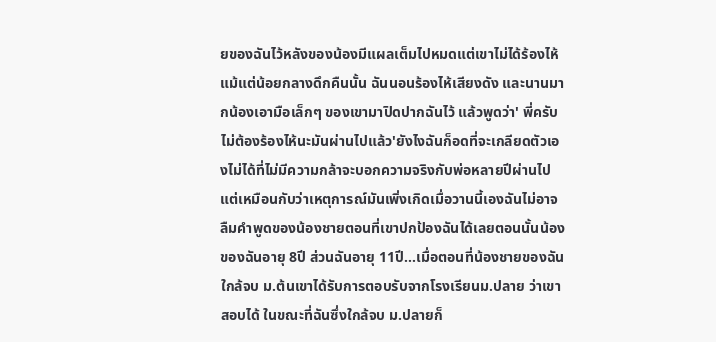ยของฉันไว้หลังของน้องมีแผลเต็มไปหมดแต่เขาไม่ได้ร้องไห้แม้แต่น้อยกลางดึกคืนนั้น ฉันนอนร้องไห้เสียงดัง และนานมากน้องเอามือเล็กๆ ของเขามาปิดปากฉันไว้ แล้วพูดว่า' พี่ครับ ไม่ต้องร้องไห้นะมันผ่านไปแล้ว'ยังไงฉันก็อดที่จะเกลียดตัวเองไม่ได้ที่ไม่มีความกล้าจะบอกความจริงกับพ่อหลายปีผ่านไปแต่เหมือนกับว่าเหตุการณ์มันเพิ่งเกิดเมื่อวานนี้เองฉันไม่อาจลืมคำพูดของน้องชายตอนที่เขาปกป้องฉันได้เลยตอนนั้นน้องของฉันอายุ 8ปี ส่วนฉันอายุ 11ปี...เมื่อตอนที่น้องชายของฉันใกล้จบ ม.ต้นเขาได้รับการตอบรับจากโรงเรียนม.ปลาย ว่าเขาสอบได้ ในขณะที่ฉันซึ่งใกล้จบ ม.ปลายก็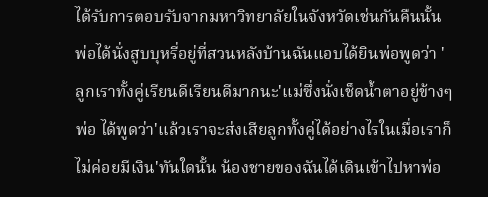ได้รับการตอบรับจากมหาวิทยาลัยในจังหวัดเช่นกันคืนนั้น พ่อได้นั่งสูบบุหรี่อยู่ที่สวนหลังบ้านฉันแอบได้ยินพ่อพูดว่า ' ลูกเราทั้งคู่เรียนดีเรียนดีมากนะ'แม่ซึ่งนั่งเช็ดน้ำตาอยู่ข้างๆ พ่อ ได้พูดว่า'แล้วเราจะส่งเสียลูกทั้งคู่ได้อย่างไรในเมื่อเราก็ไม่ค่อยมีเงิน'ทันใดนั้น น้องชายของฉันได้เดินเข้าไปหาพ่อ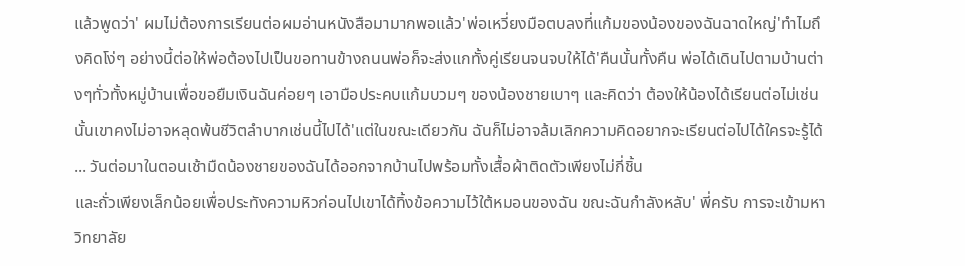แล้วพูดว่า' ผมไม่ต้องการเรียนต่อผมอ่านหนังสือมามากพอแล้ว'พ่อเหวี่ยงมือตบลงที่แก้มของน้องของฉันฉาดใหญ่'ทำไมถึงคิดโง่ๆ อย่างนี้ต่อให้พ่อต้องไปเป็นขอทานข้างถนนพ่อก็จะส่งแกทั้งคู่เรียนจนจบให้ได้'คืนนั้นทั้งคืน พ่อได้เดินไปตามบ้านต่างๆทั่วทั้งหมู่บ้านเพื่อขอยืมเงินฉันค่อยๆ เอามือประคบแก้มบวมๆ ของน้องชายเบาๆ และคิดว่า ต้องให้น้องได้เรียนต่อไม่เช่นนั้นเขาคงไม่อาจหลุดพ้นชีวิตลำบากเช่นนี้ไปได้'แต่ในขณะเดียวกัน ฉันก็ไม่อาจล้มเลิกความคิดอยากจะเรียนต่อไปได้ใครจะรู้ได้ ... วันต่อมาในตอนเช้ามืดน้องชายของฉันได้ออกจากบ้านไปพร้อมทั้งเสื้อผ้าติดตัวเพียงไม่กี่ชิ้น
และถั่วเพียงเล็กน้อยเพื่อประทังความหิวก่อนไปเขาได้ทิ้งข้อความไว้ใต้หมอนของฉัน ขณะฉันกำลังหลับ' พี่ครับ การจะเข้ามหาวิทยาลัย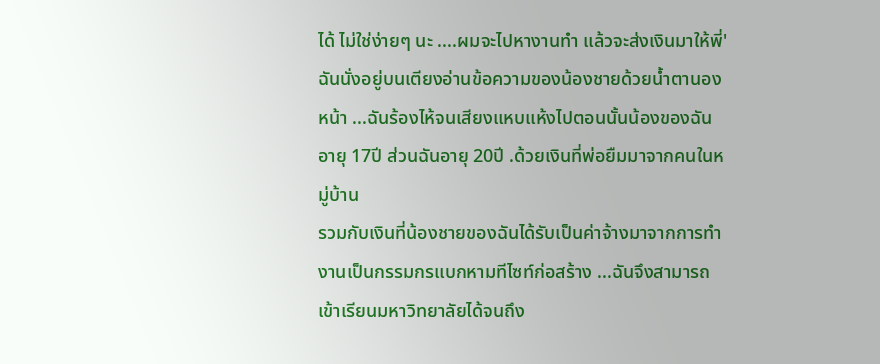ได้ ไม่ใช่ง่ายๆ นะ ....ผมจะไปหางานทำ แล้วจะส่งเงินมาให้พี่'ฉันนั่งอยู่บนเตียงอ่านข้อความของน้องชายด้วยน้ำตานองหน้า ...ฉันร้องไห้จนเสียงแหบแห้งไปตอนนั้นน้องของฉันอายุ 17ปี ส่วนฉันอายุ 20ปี .ด้วยเงินที่พ่อยืมมาจากคนในหมู่บ้าน
รวมกับเงินที่น้องชายของฉันได้รับเป็นค่าจ้างมาจากการทำงานเป็นกรรมกรแบกหามทีไซท์ก่อสร้าง ...ฉันจึงสามารถเข้าเรียนมหาวิทยาลัยได้จนถึง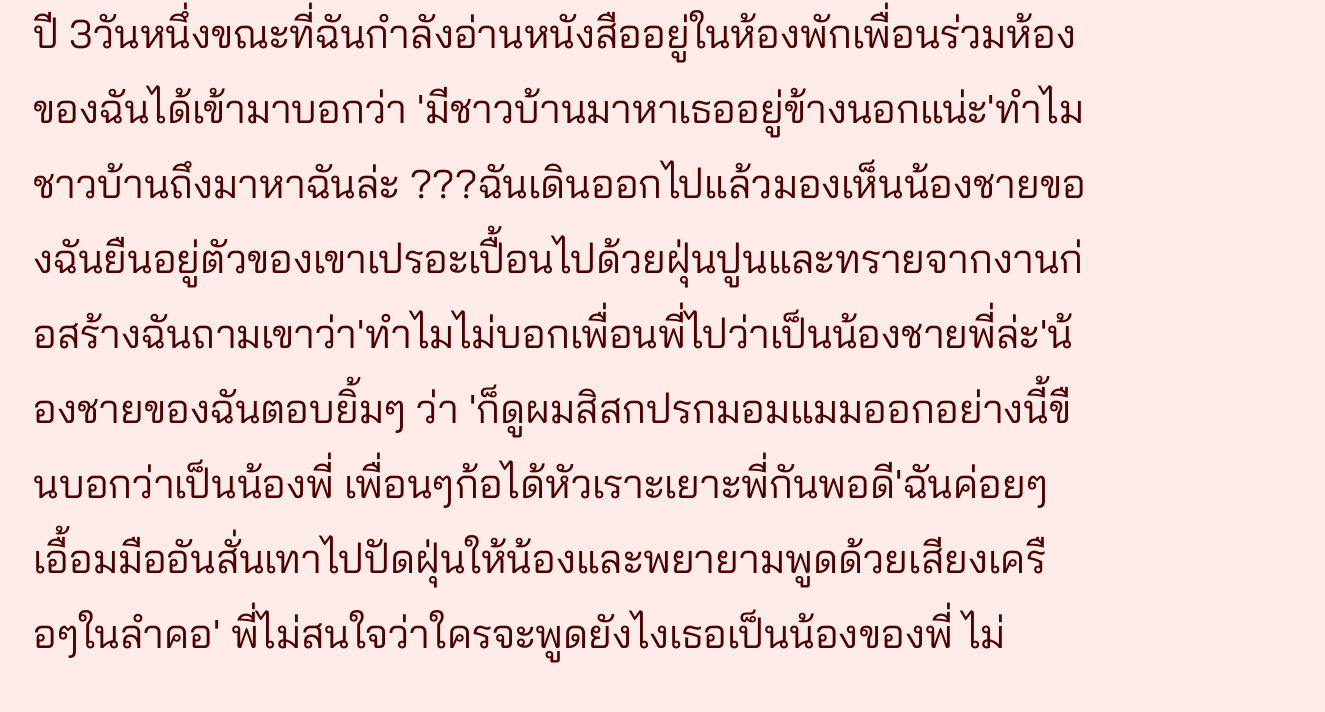ปี 3วันหนึ่งขณะที่ฉันกำลังอ่านหนังสืออยู่ในห้องพักเพื่อนร่วมห้องของฉันได้เข้ามาบอกว่า 'มีชาวบ้านมาหาเธออยู่ข้างนอกแน่ะ'ทำไมชาวบ้านถึงมาหาฉันล่ะ ???ฉันเดินออกไปแล้วมองเห็นน้องชายของฉันยืนอยู่ตัวของเขาเปรอะเปื้อนไปด้วยฝุ่นปูนและทรายจากงานก่อสร้างฉันถามเขาว่า'ทำไมไม่บอกเพื่อนพี่ไปว่าเป็นน้องชายพี่ล่ะ'น้องชายของฉันตอบยิ้มๆ ว่า 'ก็ดูผมสิสกปรกมอมแมมออกอย่างนี้ขืนบอกว่าเป็นน้องพี่ เพื่อนๆก้อได้หัวเราะเยาะพี่กันพอดี'ฉันค่อยๆ เอื้อมมืออันสั่นเทาไปปัดฝุ่นให้น้องและพยายามพูดด้วยเสียงเครือๆในลำคอ' พี่ไม่สนใจว่าใครจะพูดยังไงเธอเป็นน้องของพี่ ไม่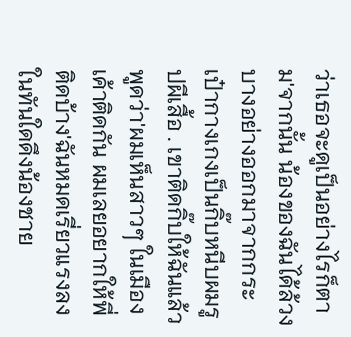ว่าเธอจะดูเป็นอย่างไรก็ตาม'จากนั้น น้องของฉันได้ล้วงบางอย่างออกมาจากกระเป๋ากางเกงเป็นกิ๊บหนีบผมรูปผีเสื้อ . เขาติดกิ๊บให้ฉันแล้วพูดว่า'ผมเห็นสาวๆ ในเมืองเค้าติดกัน ผมเลยอยากให้พี่ติดบ้าง'ฉันหมดเรี่ยวแรงลงในทันใดดึงน้องชาย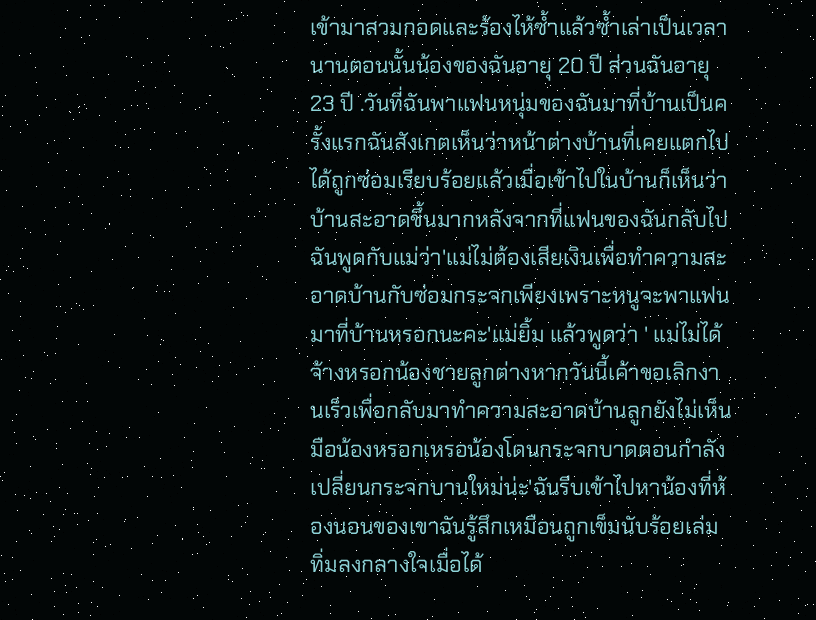เข้ามาสวมกอดและร้องไห้ซ้ำแล้วซ้ำเล่าเป็นเวลานานตอนนั้นน้องของฉันอายุ 20 ปี ส่วนฉันอายุ 23 ปี .วันที่ฉันพาแฟนหนุ่มของฉันมาที่บ้านเป็นครั้งแรกฉันสังเกตเห็นว่าหน้าต่างบ้านที่เคยแตกไป ได้ถูกซ่อมเรียบร้อยแล้วเมื่อเข้าไปในบ้านก็เห็นว่าบ้านสะอาดขึ้นมากหลังจากที่แฟนของฉันกลับไป ฉันพูดกับแม่ว่า'แม่ไม่ต้องเสียเงินเพื่อทำความสะอาดบ้านกับซ่อมกระจกเพียงเพราะหนูจะพาแฟนมาที่บ้านหรอกนะคะ'แม่ยิ้ม แล้วพูดว่า ' แม่ไม่ได้จ้างหรอกน้องชายลูกต่างหากวันนี้เค้าขอเลิกงานเร็วเพื่อกลับมาทำความสะอาดบ้านลูกยังไม่เห็นมือน้องหรอกเหรอน้องโดนกระจกบาดตอนกำลังเปลี่ยนกระจกบานใหม่น่ะ'ฉันรีบเข้าไปหาน้องที่ห้องนอนของเขาฉันรู้สึกเหมือนถูกเข็มนับร้อยเล่มทิ่มลงกลางใจเมื่อได้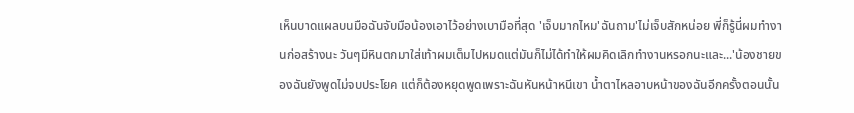เห็นบาดแผลบนมือฉันจับมือน้องเอาไว้อย่างเบามือที่สุด 'เจ็บมากไหม'ฉันถาม'ไม่เจ็บสักหน่อย พี่ก็รู้นี่ผมทำงานก่อสร้างนะ วันๆมีหินตกมาใส่เท้าผมเต็มไปหมดแต่มันก็ไม่ได้ทำให้ผมคิดเลิกทำงานหรอกนะและ...'น้องชายของฉันยังพูดไม่จบประโยค แต่ก็ต้องหยุดพูดเพราะฉันหันหน้าหนีเขา น้ำตาไหลอาบหน้าของฉันอีกครั้งตอนนั้น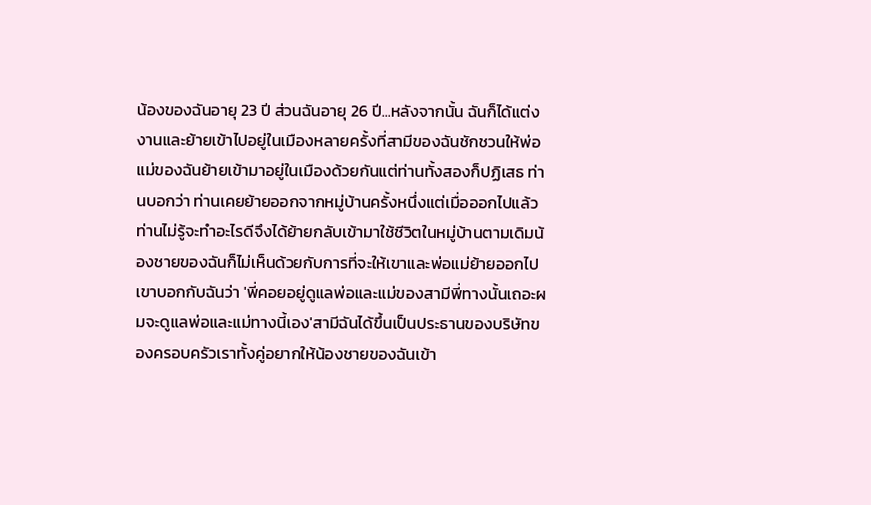น้องของฉันอายุ 23 ปี ส่วนฉันอายุ 26 ปี...หลังจากนั้น ฉันก็ได้แต่งงานและย้ายเข้าไปอยู่ในเมืองหลายครั้งที่สามีของฉันชักชวนให้พ่อแม่ของฉันย้ายเข้ามาอยู่ในเมืองด้วยกันแต่ท่านทั้งสองก็ปฏิเสธ ท่านบอกว่า ท่านเคยย้ายออกจากหมู่บ้านครั้งหนึ่งแต่เมื่อออกไปแล้ว ท่านไม่รู้จะทำอะไรดีจึงได้ย้ายกลับเข้ามาใช้ชีวิตในหมู่บ้านตามเดิมน้องชายของฉันก็ไม่เห็นด้วยกับการที่จะให้เขาและพ่อแม่ย้ายออกไปเขาบอกกับฉันว่า 'พี่คอยอยู่ดูแลพ่อและแม่ของสามีพี่ทางนั้นเถอะผมจะดูแลพ่อและแม่ทางนี้เอง'สามีฉันได้ขึ้นเป็นประธานของบริษัทของครอบครัวเราทั้งคู่อยากให้น้องชายของฉันเข้า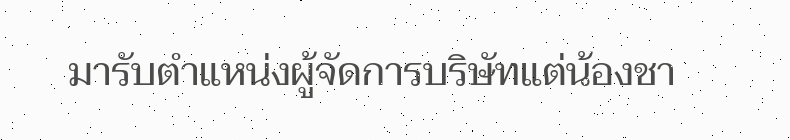มารับตำแหน่งผู้จัดการบริษัทแต่น้องชา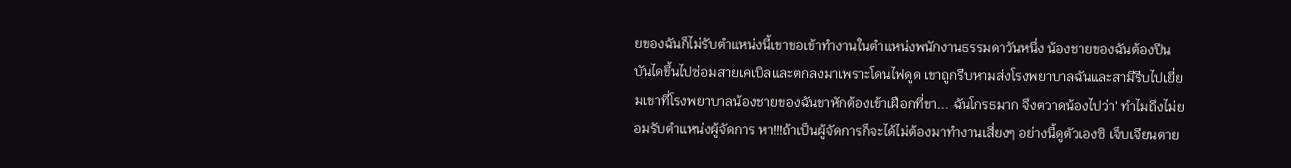ยของฉันก็ไม่รับตำแหน่งนี้เขาขอเข้าทำงานในตำแหน่งพนักงานธรรมดาวันหนึ่ง น้องชายของฉันต้องปีนบันไดขึ้นไปซ่อมสายเคเบิลและตกลงมาเพราะโดนไฟดูด เขาถูกรีบหามส่งโรงพยาบาลฉันและสามีรีบไปเยี่ยมเขาที่โรงพยาบาลน้องชายของฉันขาหักต้องเข้าเฝือกที่ขา... ฉันโกรธมาก จึงตวาดน้องไปว่า' ทำไมถึงไม่ยอมรับตำแหน่งผู้จัดการ หา!!!ถ้าเป็นผู้จัดการก็จะได้ไม่ต้องมาทำงานเสี่ยงๆ อย่างนี้ดูตัวเองซิ เจ็บเจียนตาย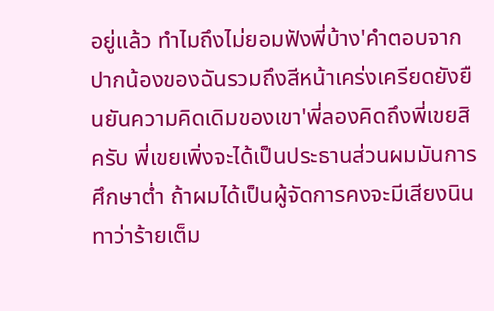อยู่แล้ว ทำไมถึงไม่ยอมฟังพี่บ้าง'คำตอบจากปากน้องของฉันรวมถึงสีหน้าเคร่งเครียดยังยืนยันความคิดเดิมของเขา'พี่ลองคิดถึงพี่เขยสิครับ พี่เขยเพิ่งจะได้เป็นประธานส่วนผมมันการศึกษาต่ำ ถ้าผมได้เป็นผู้จัดการคงจะมีเสียงนินทาว่าร้ายเต็ม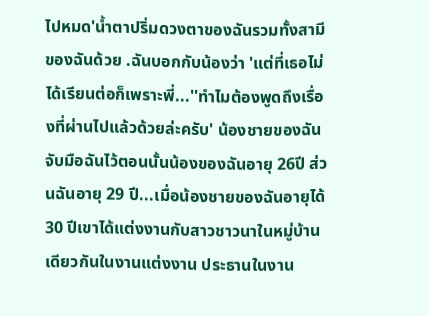ไปหมด'น้ำตาปริ่มดวงตาของฉันรวมทั้งสามีของฉันด้วย .ฉันบอกกับน้องว่า 'แต่ที่เธอไม่ได้เรียนต่อก็เพราะพี่...''ทำไมต้องพูดถึงเรื่องที่ผ่านไปแล้วด้วยล่ะครับ' น้องชายของฉันจับมือฉันไว้ตอนนั้นน้องของฉันอายุ 26ปี ส่วนฉันอายุ 29 ปี...เมื่อน้องชายของฉันอายุได้ 30 ปีเขาได้แต่งงานกับสาวชาวนาในหมู่บ้านเดียวกันในงานแต่งงาน ประธานในงาน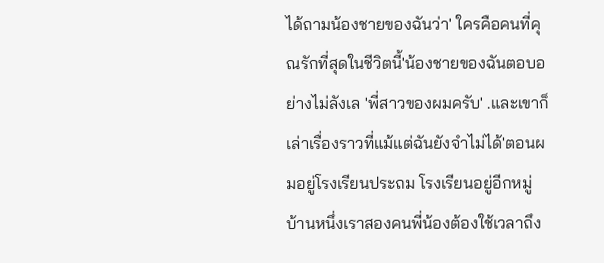ได้ถามน้องชายของฉันว่า' ใครคือคนที่คุณรักที่สุดในชีวิตนี้'น้องชายของฉันตอบอย่างไม่ลังเล 'พี่สาวของผมครับ' .และเขาก็เล่าเรื่องราวที่แม้แต่ฉันยังจำไม่ได้'ตอนผมอยู่โรงเรียนประถม โรงเรียนอยู่อีกหมู่บ้านหนึ่งเราสองคนพี่น้องต้องใช้เวลาถึง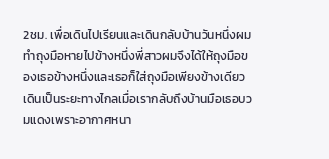2ชม. เพื่อเดินไปเรียนและเดินกลับบ้านวันหนึ่งผมทำถุงมือหายไปข้างหนึ่งพี่สาวผมจึงได้ให้ถุงมือของเธอข้างหนึ่งและเธอก็ใส่ถุงมือเพียงข้างเดียวเดินเป็นระยะทางไกลเมื่อเรากลับถึงบ้านมือเธอบวมแดงเพราะอากาศหนา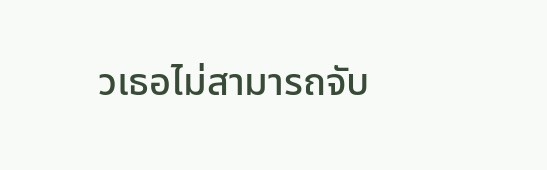วเธอไม่สามารถจับ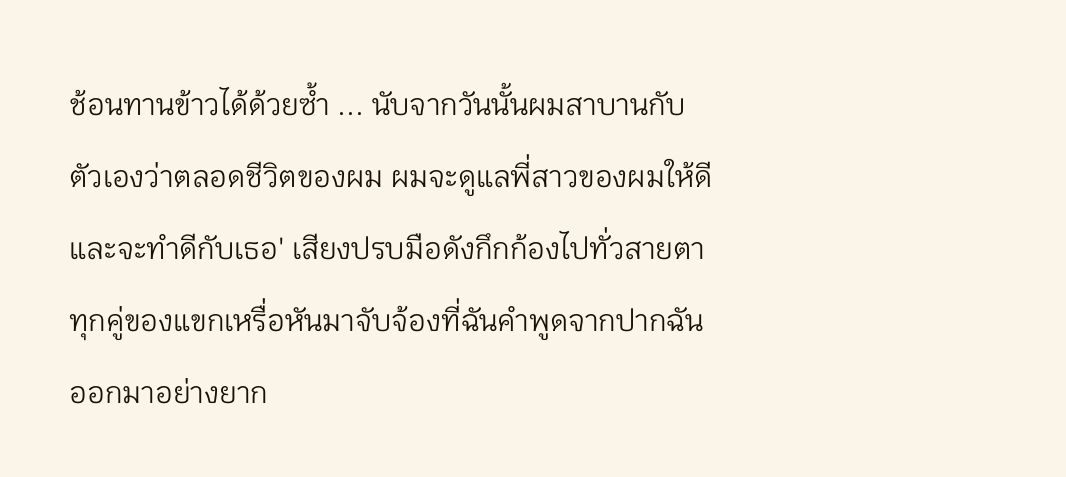ช้อนทานข้าวได้ด้วยซ้ำ ... นับจากวันนั้นผมสาบานกับตัวเองว่าตลอดชีวิตของผม ผมจะดูแลพี่สาวของผมให้ดีและจะทำดีกับเธอ' เสียงปรบมือดังกึกก้องไปทั่วสายตาทุกคู่ของแขกเหรื่อหันมาจับจ้องที่ฉันคำพูดจากปากฉันออกมาอย่างยาก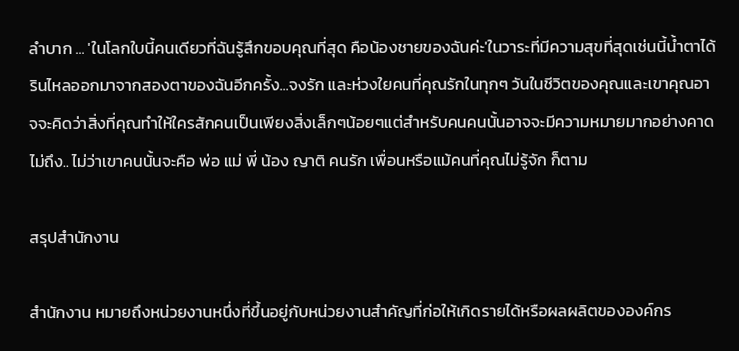ลำบาก ... 'ในโลกใบนี้คนเดียวที่ฉันรู้สึกขอบคุณที่สุด คือน้องชายของฉันค่ะ'ในวาระที่มีความสุขที่สุดเช่นนี้น้ำตาได้รินไหลออกมาจากสองตาของฉันอีกครั้ง...จงรัก และห่วงใยคนที่คุณรักในทุกๆ วันในชีวิตของคุณและเขาคุณอาจจะคิดว่าสิ่งที่คุณทำให้ใครสักคนเป็นเพียงสิ่งเล็กๆน้อยๆแต่สำหรับคนคนนั้นอาจจะมีความหมายมากอย่างคาดไม่ถึง.. ไม่ว่าเขาคนนั้นจะคือ พ่อ แม่ พี่ น้อง ญาติ คนรัก เพื่อนหรือแม้คนที่คุณไม่รู้จัก ก็ตาม

สรุปสำนักงาน

สำนักงาน หมายถึงหน่วยงานหนึ่งที่ขึ้นอยู่กับหน่วยงานสำคัญที่ก่อให้เกิดรายได้หรือผลผลิตขององค์กร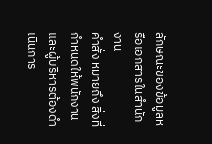ลักษณะของข้อมูลหรือเอกสารในสำนักงาน
คำสั่ง หมายถึง สิ่งที่กำหนดให้พนักงานและผู้บริหารต้องดำเนินการ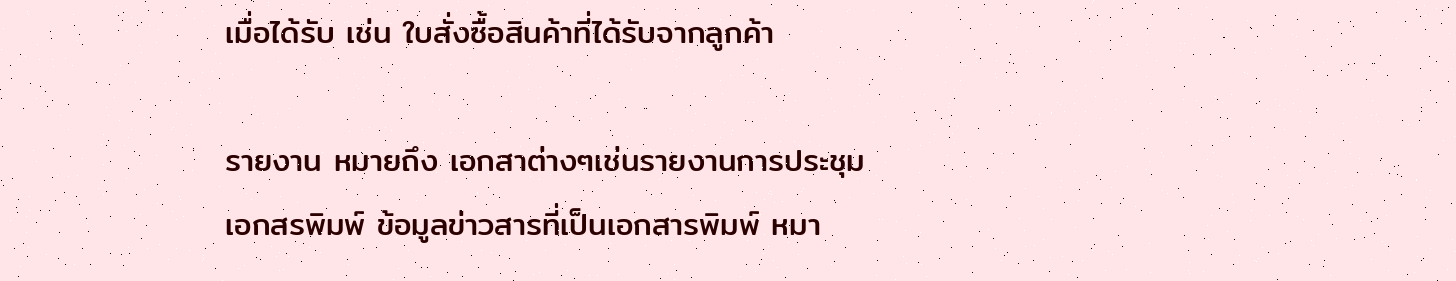เมื่อได้รับ เช่น ใบสั่งซื้อสินค้าที่ได้รับจากลูกค้า

รายงาน หมายถึง เอกสาต่างๆเช่นรายงานการประชุม
เอกสรพิมพ์ ข้อมูลข่าวสารที่เป็นเอกสารพิมพ์ หมา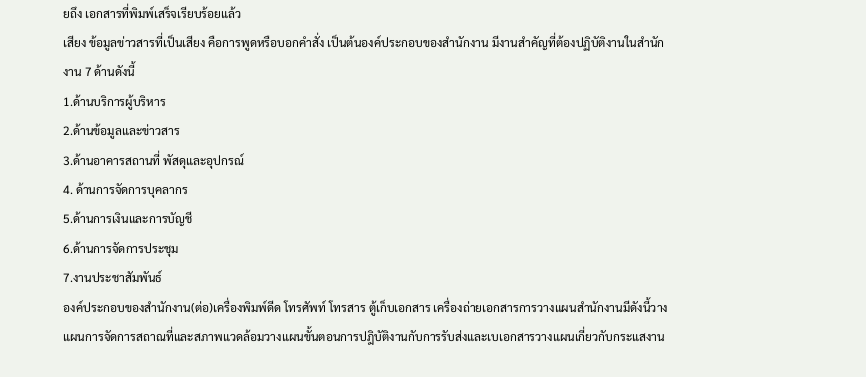ยถึง เอกสารที่พิมพ์เสร็จเรียบร้อยแล้ว
เสียง ข้อมูลข่าวสารที่เป็นเสียง คือการพูดหรือบอกคำสั่ง เป็นต้นองค์ประกอบของสำนักงาน มีงานสำคัญที่ต้องปฏิบัติงานในสำนักงาน 7 ด้านดังนี้
1.ด้านบริการผู้บริหาร
2.ด้านข้อมูลและข่าวสาร
3.ด้านอาคารสถานที่ พัสดุและอุปกรณ์
4. ด้านการจัดการบุคลากร
5.ด้านการเงินและการบัญชี
6.ด้านการจัดการประชุม
7.งานประชาสัมพันธ์
องค์ประกอบของสำนักงาน(ต่อ)เครื่องพิมพ์ดีด โทรศัพท์ โทรสาร ตู้เก็บเอกสาร เครื่องถ่ายเอกสารการวางแผนสำนักงานมีดังนี้วางแผนการจัดการสถาณที่และสภาพแวดล้อมวางแผนขั้นตอนการปฎิบัติงานกับการรับส่งและเบเอกสารวางแผนเกี่ยวกับกระแสงาน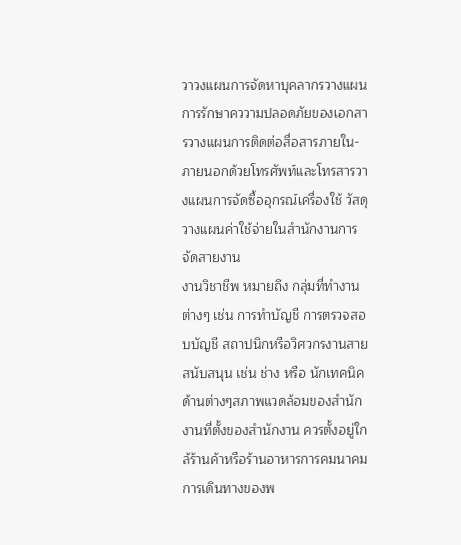วาวงแผนการจัดหาบุคลากรวางแผนการรักษาคววามปลอดภัยของเอกสารวางแผนการติดต่อสื่อสารภายใน-ภายนอกด้วยโทรศัพท์และโทรสารวางแผนการจัดซื้ออุกรณ์เครื่องใช้ วัสดุวางแผนค่าใช้จ่ายในสำนักงานการจัดสายงาน
งานวิชาชีพ หมายถึง กลุ่มที่ทำงานต่างๆ เช่น การทำบัญชี การตรวจสอบบัญชี สถาปนิกหรือวิศวกรงานสายสนับสนุน เช่น ช่าง หรือ นักเทคนิคด้านต่างๆสภาพแวดล้อมของสำนักงานที่ตั้งของสำนักงาน ควรตั้งอยู่ใกล้ร้านค้าหรือร้านอาหารการคมนาคมการเดินทางของพ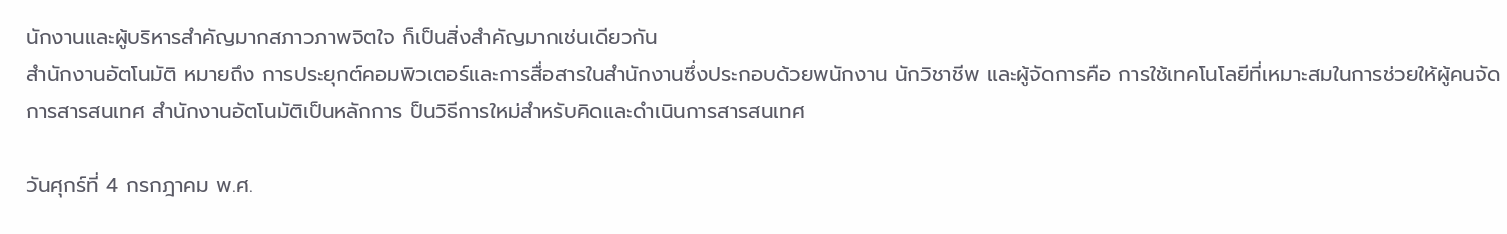นักงานและผู้บริหารสำคัญมากสภาวภาพจิตใจ ก็เป็นสิ่งสำคัญมากเช่นเดียวกัน
สำนักงานอัตโนมัติ หมายถึง การประยุกต์คอมพิวเตอร์และการสื่อสารในสำนักงานซึ่งประกอบด้วยพนักงาน นักวิชาชีพ และผู้จัดการคือ การใช้เทคโนโลยีที่เหมาะสมในการช่วยให้ผู้คนจัดการสารสนเทศ สำนักงานอัตโนมัติเป็นหลักการ ป็นวิธีการใหม่สำหรับคิดและดำเนินการสารสนเทศ

วันศุกร์ที่ 4 กรกฎาคม พ.ศ.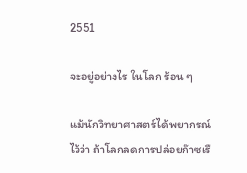2551

จะอยู่อย่างไร ในโลก ร้อน ๆ

แม้นักวิทยาศาสตร์ได้พยากรณ์ไว้ว่า ถ้าโลกลดการปล่อยก๊าซเรื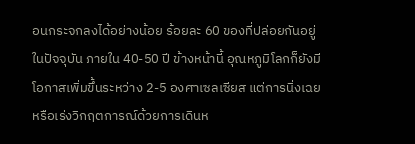อนกระจกลงได้อย่างน้อย ร้อยละ 60 ของที่ปล่อยกันอยู่ในปัจจุบัน ภายใน 40-50 ปี ข้างหน้านี้ อุณหภูมิโลกก็ยังมีโอกาสเพิ่มขึ้นระหว่าง 2-5 องศาเซลเซียส แต่การนิ่งเฉยหรือเร่งวิกฤตการณ์ด้วยการเดินห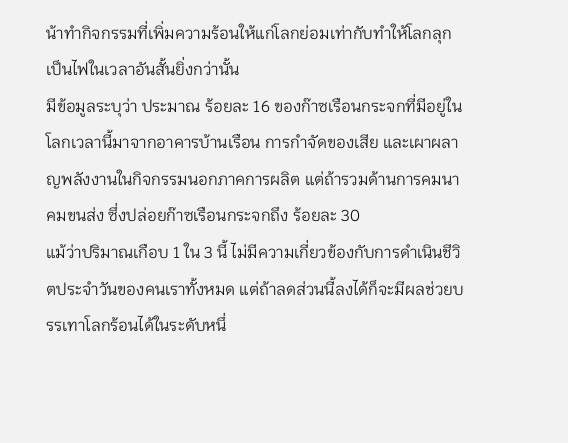น้าทำกิจกรรมที่เพิ่มความร้อนให้แก่โลกย่อมเท่ากับทำให้โลกลุกเป็นไฟในเวลาอันสั้นยิ่งกว่านั้น
มีข้อมูลระบุว่า ประมาณ ร้อยละ 16 ของก๊าซเรือนกระจกที่มีอยู่ในโลกเวลานี้มาจากอาคารบ้านเรือน การกำจัดของเสีย และเผาผลาญพลังงานในกิจกรรมนอกภาคการผลิต แต่ถ้ารวมด้านการคมนาคมขนส่ง ซึ่งปล่อยก๊าซเรือนกระจกถึง ร้อยละ 30
แม้ว่าปริมาณเกือบ 1 ใน 3 นี้ ไม่มีความเกี่ยวข้องกับการดำเนินชีวิตประจำวันของคนเราทั้งหมด แต่ถ้าลดส่วนนี้ลงได้ก็จะมีผลช่วยบรรเทาโลกร้อนได้ในระดับหนึ่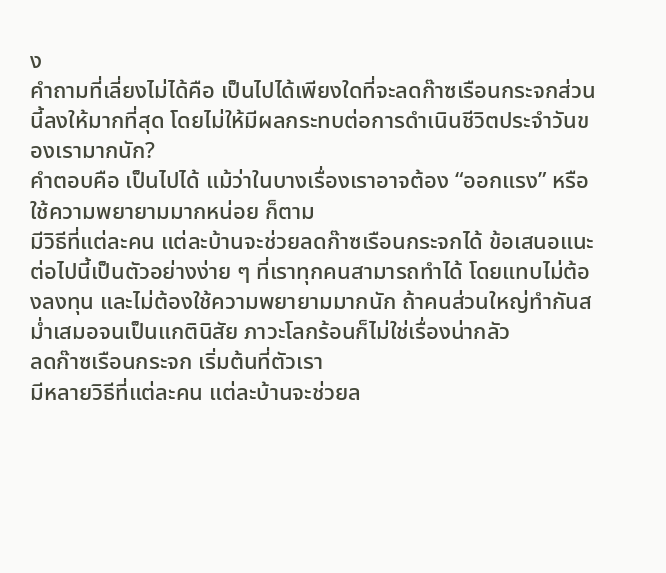ง
คำถามที่เลี่ยงไม่ได้คือ เป็นไปได้เพียงใดที่จะลดก๊าซเรือนกระจกส่วนนี้ลงให้มากที่สุด โดยไม่ให้มีผลกระทบต่อการดำเนินชีวิตประจำวันของเรามากนัก?
คำตอบคือ เป็นไปได้ แม้ว่าในบางเรื่องเราอาจต้อง “ออกแรง” หรือใช้ความพยายามมากหน่อย ก็ตาม
มีวิธีที่แต่ละคน แต่ละบ้านจะช่วยลดก๊าซเรือนกระจกได้ ข้อเสนอแนะต่อไปนี้เป็นตัวอย่างง่าย ๆ ที่เราทุกคนสามารถทำได้ โดยแทบไม่ต้องลงทุน และไม่ต้องใช้ความพยายามมากนัก ถ้าคนส่วนใหญ่ทำกันสม่ำเสมอจนเป็นแกตินิสัย ภาวะโลกร้อนก็ไม่ใช่เรื่องน่ากลัว
ลดก๊าซเรือนกระจก เริ่มต้นที่ตัวเรา
มีหลายวิธีที่แต่ละคน แต่ละบ้านจะช่วยล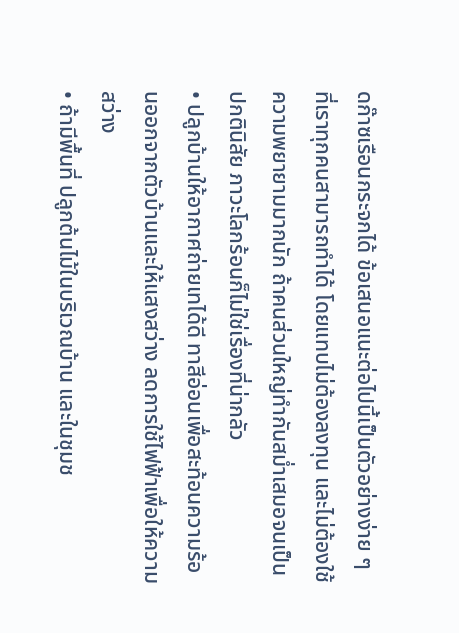ดก๊าซเรือนกระจกได้ ข้อเสนอแนะต่อไปนี้เป็นตัวอย่างง่าย ๆ ที่เราทุกคนสามารถทำได้ โดยแทบไม่ต้องลงทุน และไม่ต้องใช้ความพยายามมากนัก ถ้าคนส่วนใหญ่ทำกันสม่ำเสมอจนเป็นปกตินิสัย ภาวะโลกร้อนก็ไม่ใช่เรื่องที่น่ากลัว
• ปลูกบ้านให้อากาศถ่ายเทได้ดี ทาสีอ่อนเพื่อสะท้อนความร้อนออกจากตัวบ้านและให้แสงสว่าง ลดการใช้ไฟฟ้าเพื่อให้ความสว่าง
• ถ้ามีพื้นที่ ปลูกต้นไม้ในบริเวณบ้าน และในชุมช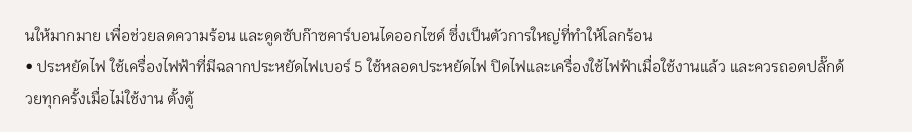นให้มากมาย เพื่อช่วยลดความร้อน และดูดซับก๊าซคาร์บอนไดออกไซด์ ซึ่งเป็นตัวการใหญ่ที่ทำให้โลกร้อน
• ประหยัดไฟ ใช้เครื่องไฟฟ้าที่มีฉลากประหยัดไฟเบอร์ 5 ใช้หลอดประหยัดไฟ ปิดไฟและเครื่องใช้ไฟฟ้าเมื่อใช้งานแล้ว และควรถอดปลั๊กด้วยทุกครั้งเมื่อไม่ใช้งาน ตั้งตู้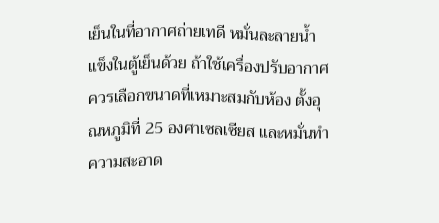เย็นในที่อากาศถ่ายเทดี หมั่นละลายน้ำแข็งในตู้เย็นด้วย ถ้าใช้เครื่องปรับอากาศควรเลือกขนาดที่เหมาะสมกับห้อง ตั้งอุณหภูมิที่ 25 องศาเซลเซียส และหมั่นทำความสะอาด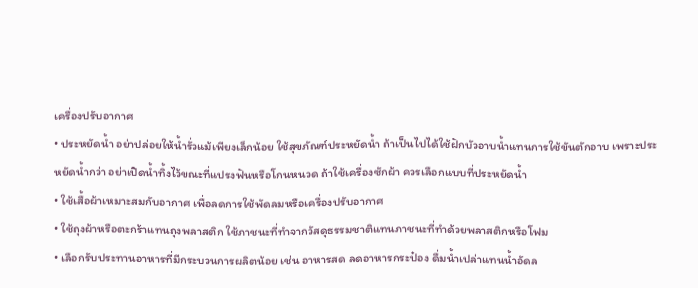เครื่องปรับอากาศ
• ประหยัดน้ำ อย่าปล่อยให้น้ำรั่วแม้เพียงเล็กน้อย ใช้สุขภัณฑ์ประหยัดน้ำ ถ้าเป็นไปได้ใช้ฝักบัวอาบน้ำแทนการใช้ขันตักอาบ เพราะประหยัดน้ำกว่า อย่าเปิดน้ำทิ้งไว้ขณะที่แปรงฟันหรือโกนหนวด ถ้าใช้เครื่องซักผ้า ควรเลือกแบบที่ประหยัดน้ำ
• ใช้เสื้อผ้าเหมาะสมกับอากาศ เพื่อลดการใช้พัดลมหรือเครื่องปรับอากาศ
• ใช้ถุงผ้าหรือตะกร้าแทนถุงพลาสติก ใช้ภาชนะที่ทำจากวัสดุธรรมชาติแทนภาชนะที่ทำด้วยพลาสติกหรือโฟม
• เลือกรับประทานอาหารที่มีกระบวนการผลิตน้อย เช่น อาหารสด ลดอาหารกระป๋อง ดื่มน้ำเปล่าแทนน้ำอัดล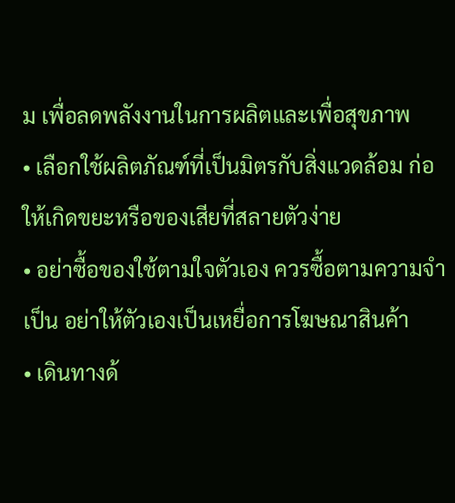ม เพื่อลดพลังงานในการผลิตและเพื่อสุขภาพ
• เลือกใช้ผลิตภัณฑ์ที่เป็นมิตรกับสิ่งแวดล้อม ก่อให้เกิดขยะหรือของเสียที่สลายตัวง่าย
• อย่าซื้อของใช้ตามใจตัวเอง ควรซื้อตามความจำเป็น อย่าให้ตัวเองเป็นเหยื่อการโฆษณาสินค้า
• เดินทางด้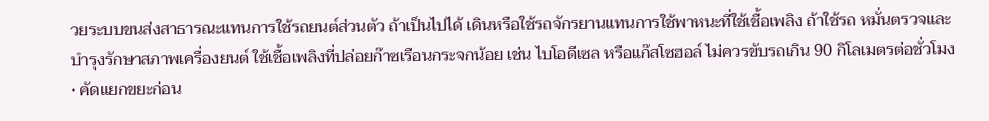วยระบบขนส่งสาธารณะแทนการใช้รถยนต์ส่วนตัว ถ้าเป็นไปได้ เดินหรือใช้รถจักรยานแทนการใช้พาหนะที่ใช้เชื้อเพลิง ถ้าใช้รถ หมั่นตรวจและบำรุงรักษาสภาพเครื่องยนต์ ใช้เชื้อเพลิงที่ปล่อยก๊าซเรือนกระจกน้อย เช่น ไบโอดีเซล หรือแก๊สโซฮอล์ ไม่ควรขับรถเกิน 90 กิโลเมตรต่อชั่วโมง
• คัดแยกขยะก่อน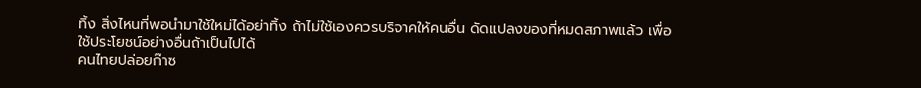ทิ้ง สิ่งไหนที่พอนำมาใช้ใหม่ได้อย่าทิ้ง ถ้าไม่ใช้เองควรบริจาคให้คนอื่น ดัดแปลงของที่หมดสภาพแล้ว เพื่อใช้ประโยชน์อย่างอื่นถ้าเป็นไปได้
คนไทยปล่อยก๊าซ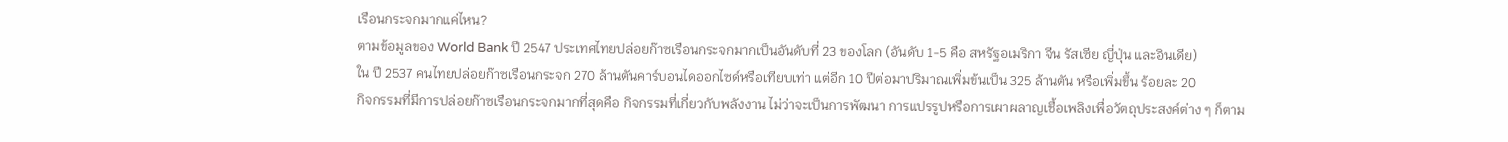เรือนกระจกมากแค่ไหน?
ตามข้อมูลของ World Bank ปี 2547 ประเทศไทยปล่อยก๊าซเรือนกระจกมากเป็นอันดับที่ 23 ของโลก (อันดับ 1-5 คือ สหรัฐอเมริกา จีน รัสเซีย ญี่ปุ่น และอินเดีย)
ใน ปี 2537 คนไทยปล่อยก๊าซเรือนกระจก 270 ล้านตันคาร์บอนไดออกไซด์หรือเทียบเท่า แต่อีก 10 ปีต่อมาปริมาณเพิ่มข้นเป็น 325 ล้านตัน หรือเพิ่มขึ้น ร้อยละ 20
กิจกรรมที่มีการปล่อยก๊าซเรือนกระจกมากที่สุดคือ กิจกรรมที่เกี่ยวกับพลังงาน ไม่ว่าจะเป็นการพัฒนา การแปรรูปหรือการเผาผลาญเชื้อเพลิงเพื่อวัตถุประสงค์ต่าง ๆ ก็ตาม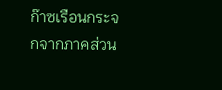ก๊าซเรือนกระจกจากภาคส่วน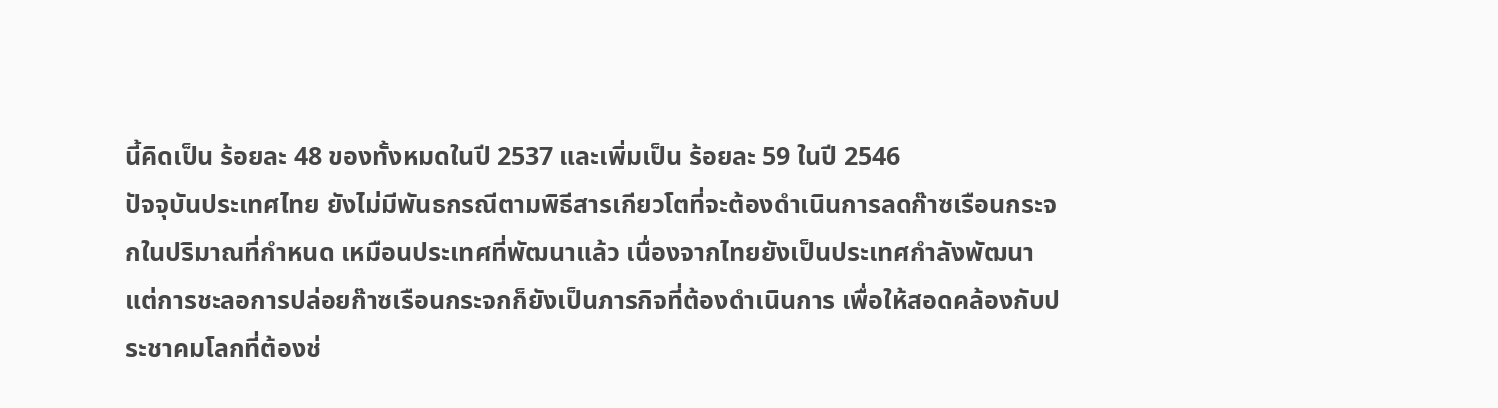นี้คิดเป็น ร้อยละ 48 ของทั้งหมดในปี 2537 และเพิ่มเป็น ร้อยละ 59 ในปี 2546
ปัจจุบันประเทศไทย ยังไม่มีพันธกรณีตามพิธีสารเกียวโตที่จะต้องดำเนินการลดก๊าซเรือนกระจกในปริมาณที่กำหนด เหมือนประเทศที่พัฒนาแล้ว เนื่องจากไทยยังเป็นประเทศกำลังพัฒนา แต่การชะลอการปล่อยก๊าซเรือนกระจกก็ยังเป็นภารกิจที่ต้องดำเนินการ เพื่อให้สอดคล้องกับประชาคมโลกที่ต้องช่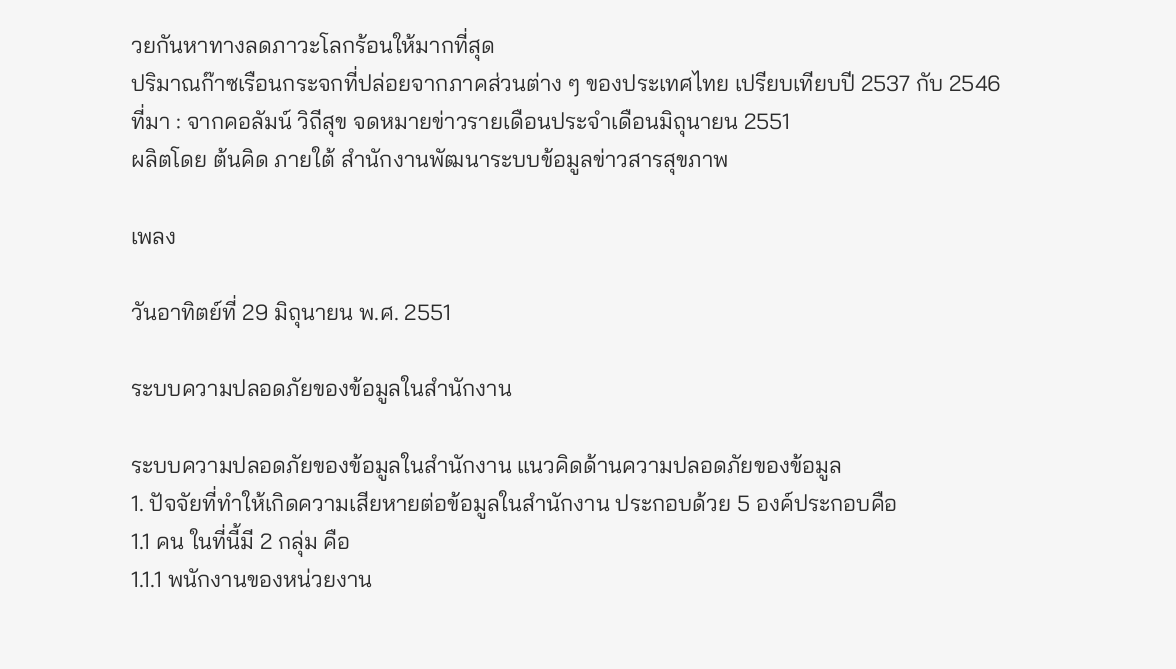วยกันหาทางลดภาวะโลกร้อนให้มากที่สุด
ปริมาณก๊าซเรือนกระจกที่ปล่อยจากภาคส่วนต่าง ๆ ของประเทศไทย เปรียบเทียบปี 2537 กับ 2546
ที่มา : จากคอลัมน์ วิถีสุข จดหมายข่าวรายเดือนประจำเดือนมิถุนายน 2551
ผลิตโดย ต้นคิด ภายใต้ สำนักงานพัฒนาระบบข้อมูลข่าวสารสุขภาพ

เพลง

วันอาทิตย์ที่ 29 มิถุนายน พ.ศ. 2551

ระบบความปลอดภัยของข้อมูลในสำนักงาน

ระบบความปลอดภัยของข้อมูลในสำนักงาน แนวคิดด้านความปลอดภัยของข้อมูล
1. ปัจจัยที่ทำให้เกิดความเสียหายต่อข้อมูลในสำนักงาน ประกอบด้วย 5 องค์ประกอบคือ
1.1 คน ในที่นี้มี 2 กลุ่ม คือ
1.1.1 พนักงานของหน่วยงาน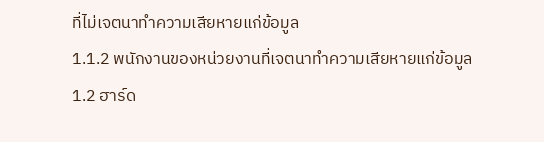ที่ไม่เจตนาทำความเสียหายแก่ข้อมูล
1.1.2 พนักงานของหน่วยงานที่เจตนาทำความเสียหายแก่ข้อมูล
1.2 ฮาร์ด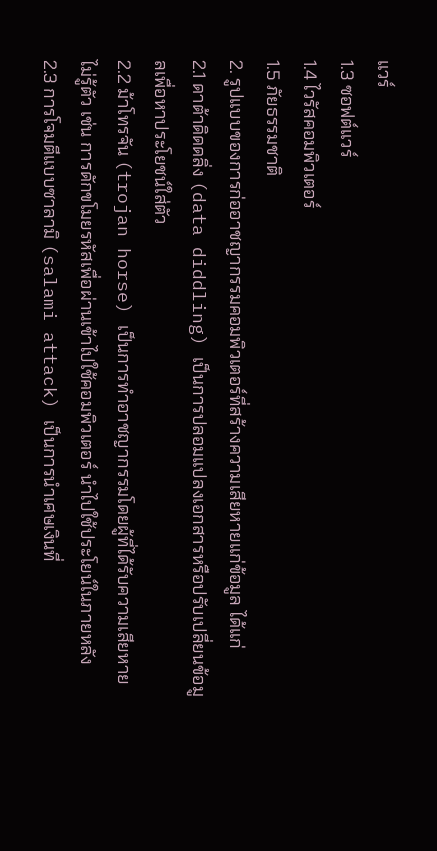แวร์
1.3 ซอฟต์แวร์
1.4 ไวรัสคอมพิวเตอร์
1.5 ภัยธรรมชาติ
2. รูปแบบของการก่ออาชญากรรมคอมพิวเตอร์ที่สร้างความเสียหายแก่ข้อมูล ได้แก่
2.1 ดาต้าดิดดลิ่ง (data diddling) เป็นการปลอมแปลงเอกสารหรือปรับเปลี่ยนข้อมูลเพื่อหาประโยชน์ใส่ตัว
2.2 ม้าโทรจัน (trojan horse) เป็นการทำอาชญากรรมโดยผู้ที่ได้รับความเสียหายไม่รู้ตัว เช่น การดักขโมยรหัสเพื่อผ่านเข้าไปใช้คอมพิวเตอร์ นำไปใช้ประโยน์ในภายหลัง
2.3 การโจมตีแบบซาลามิ (salami attack) เป็นการนำเศษเงินที่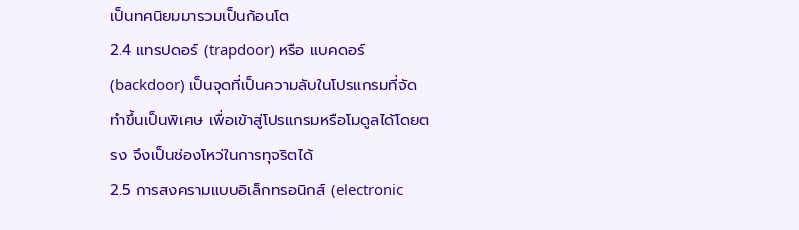เป็นทศนิยมมารวมเป็นก้อนโต
2.4 แทรปดอร์ (trapdoor) หรือ แบคดอร์ (backdoor) เป็นจุดที่เป็นความลับในโปรแกรมที่จัดทำขึ้นเป็นพิเศษ เพื่อเข้าสู่โปรแกรมหรือโมดูลได้โดยตรง จึงเป็นช่องโหว่ในการทุจริตได้
2.5 การสงครามแบบอิเล็กทรอนิกส์ (electronic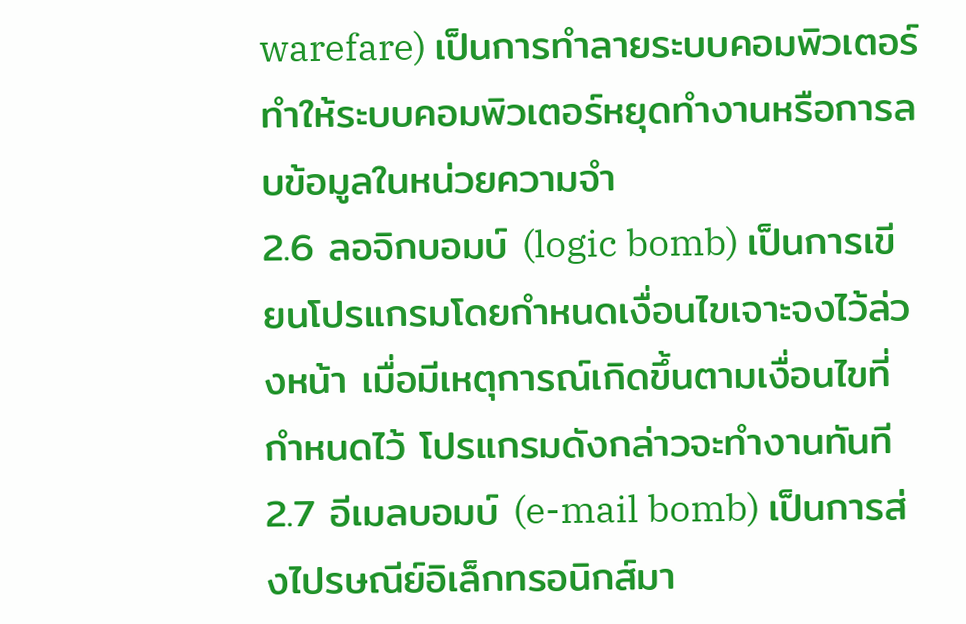warefare) เป็นการทำลายระบบคอมพิวเตอร์ ทำให้ระบบคอมพิวเตอร์หยุดทำงานหรือการลบข้อมูลในหน่วยความจำ
2.6 ลอจิกบอมบ์ (logic bomb) เป็นการเขียนโปรแกรมโดยกำหนดเงื่อนไขเจาะจงไว้ล่วงหน้า เมื่อมีเหตุการณ์เกิดขึ้นตามเงื่อนไขที่กำหนดไว้ โปรแกรมดังกล่าวจะทำงานทันที
2.7 อีเมลบอมบ์ (e-mail bomb) เป็นการส่งไปรษณีย์อิเล็กทรอนิกส์มา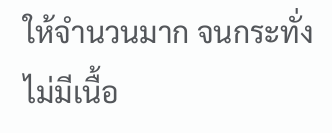ให้จำนวนมาก จนกระทั่งไม่มีเนื้อ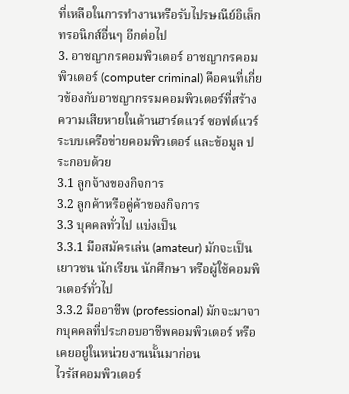ที่เหลือในการทำงานหรือรับไปรษณีย์อิเล็กทรอนิกส์อื่นๆ อีกต่อไป
3. อาชญากรคอมพิวเตอร์ อาชญากรคอมพิวเตอร์ (computer criminal) คือคนที่เกี่ยวข้องกับอาชญากรรมคอมพิวเตอร์ที่สร้างความเสียหายในด้านฮาร์ดแวร์ ซอฟต์แวร์ ระบบเครือข่ายคอมพิวเตอร์ และข้อมูล ประกอบด้วย
3.1 ลูกจ้างของกิจการ
3.2 ลูกค้าหรือคู่ค้าของกิจการ
3.3 บุคคลทั่วไป แบ่งเป็น
3.3.1 มือสมัครเล่น (amateur) มักจะเป็นเยาวชน นักเรียน นักศึกษา หรือผู้ใช้คอมพิวเตอร์ทั่วไป
3.3.2 มืออาชีพ (professional) มักจะมาจากบุคคลที่ประกอบอาชีพคอมพิวเตอร์ หรือเคยอยู่ในหน่วยงานนั้นมาก่อน
ไวรัสคอมพิวเตอร์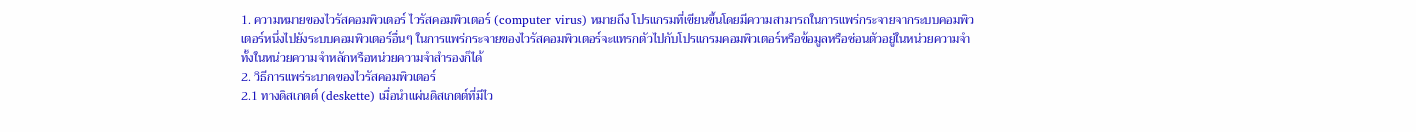1. ความหมายของไวรัสคอมพิวเตอร์ ไวรัสคอมพิวเตอร์ (computer virus) หมายถึง โปรแกรมที่เขียนขึ้นโดยมีความสามารถในการแพร่กระจายจากระบบคอมพิวเตอร์หนึ่งไปยังระบบคอมพิวเตอร์อื่นๆ ในการแพร่กระจายของไวรัสคอมพิวเตอร์จะแทรกตัวไปกับโปรแกรมคอมพิวเตอร์หรือข้อมูลหรือซ่อนตัวอยู่ในหน่วยความจำทั้งในหน่วยความจำหลักหรือหน่วยความจำสำรองก็ได้
2. วิธีการแพร่ระบาดของไวรัสคอมพิวเตอร์
2.1 ทางดิสเกตต์ (deskette) เมื่อนำแผ่นดิสเกตต์ที่มีไว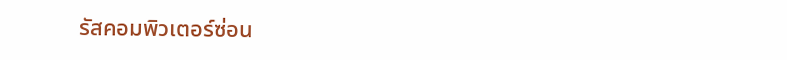รัสคอมพิวเตอร์ซ่อน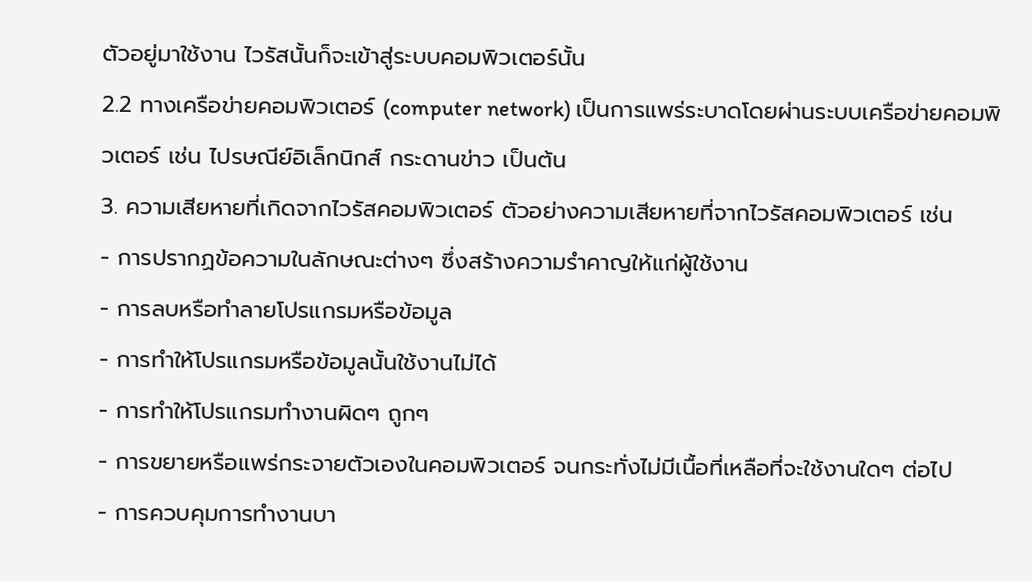ตัวอยู่มาใช้งาน ไวรัสนั้นก็จะเข้าสู่ระบบคอมพิวเตอร์นั้น
2.2 ทางเครือข่ายคอมพิวเตอร์ (computer network) เป็นการแพร่ระบาดโดยผ่านระบบเครือข่ายคอมพิวเตอร์ เช่น ไปรษณีย์อิเล็กนิกส์ กระดานข่าว เป็นต้น
3. ความเสียหายที่เกิดจากไวรัสคอมพิวเตอร์ ตัวอย่างความเสียหายที่จากไวรัสคอมพิวเตอร์ เช่น
- การปรากฏข้อความในลักษณะต่างๆ ซึ่งสร้างความรำคาญให้แก่ผู้ใช้งาน
- การลบหรือทำลายโปรแกรมหรือข้อมูล
- การทำให้โปรแกรมหรือข้อมูลนั้นใช้งานไม่ได้
- การทำให้โปรแกรมทำงานผิดๆ ถูกๆ
- การขยายหรือแพร่กระจายตัวเองในคอมพิวเตอร์ จนกระทั่งไม่มีเนื้อที่เหลือที่จะใช้งานใดๆ ต่อไป
- การควบคุมการทำงานบา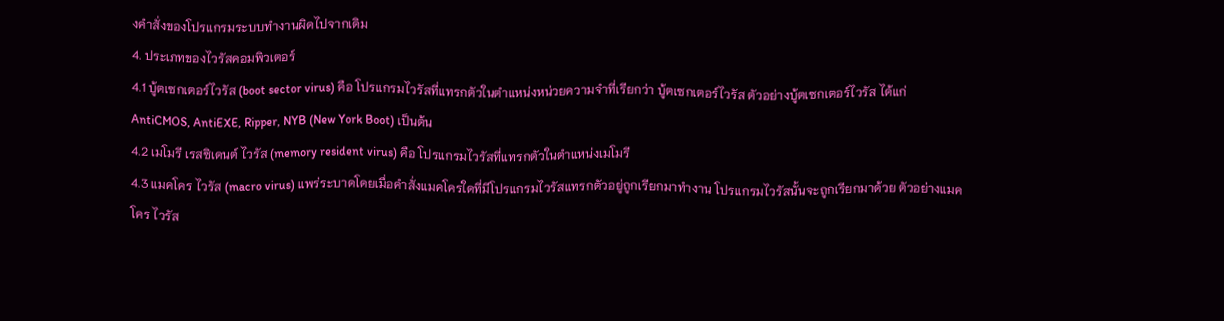งคำสั่งของโปรแกรมระบบทำงานผิดไปจากเดิม
4. ประเภทของไวรัสคอมพิวเตอร์
4.1 บู้ตเซกเตอร์ไวรัส (boot sector virus) คือ โปรแกรมไวรัสที่แทรกตัวในตำแหน่งหน่วยความจำที่เรียกว่า บู้ตเซกเตอร์ไวรัส ตัวอย่างบู้ตเซกเตอร์ไวรัส ได้แก่ AntiCMOS, AntiEXE, Ripper, NYB (New York Boot) เป็นต้น
4.2 เมโมรี เรสซิเดนต์ ไวรัส (memory resident virus) คือ โปรแกรมไวรัสที่แทรกตัวในตำแหน่งเมโมรี
4.3 แมคโคร ไวรัส (macro virus) แพร่ระบาดโดยเมื่อคำสั่งแมคโครใดที่มีโปรแกรมไวรัสแทรกตัวอยู่ถูกเรียกมาทำงาน โปรแกรมไวรัสนั้นจะถูกเรียกมาด้วย ตัวอย่างแมคโคร ไวรัส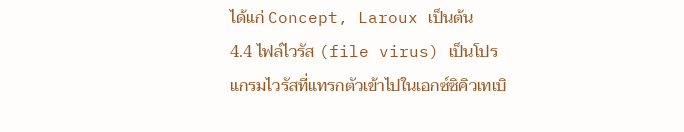ได้แก่ Concept, Laroux เป็นต้น
4.4 ไฟล์ไวรัส (file virus) เป็นโปรแกรมไวรัสที่แทรกตัวเข้าไปในเอกซ์ซิคิวเทเบิ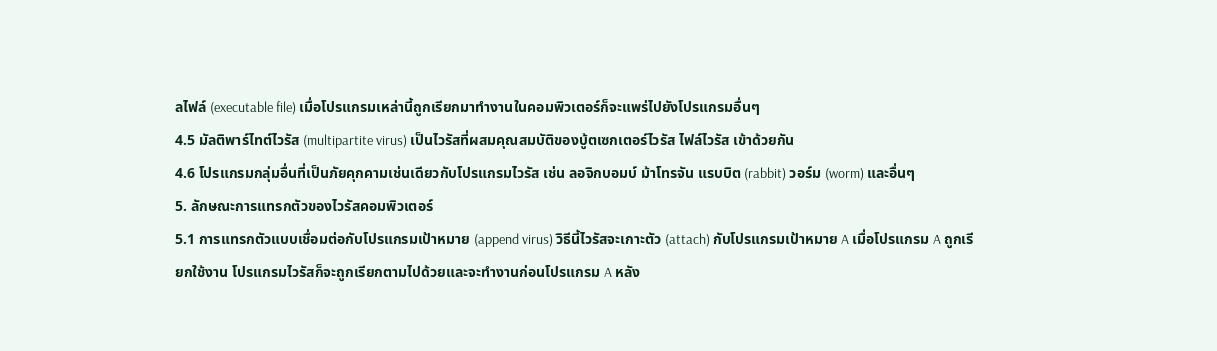ลไฟล์ (executable file) เมื่อโปรแกรมเหล่านี้ถูกเรียกมาทำงานในคอมพิวเตอร์ก็จะแพร่ไปยังโปรแกรมอื่นๆ
4.5 มัลติพาร์ไทต์ไวรัส (multipartite virus) เป็นไวรัสที่ผสมคุณสมบัติของบู้ตเซกเตอร์ไวรัส ไฟล์ไวรัส เข้าด้วยกัน
4.6 โปรแกรมกลุ่มอื่นที่เป็นภัยคุกคามเช่นเดียวกับโปรแกรมไวรัส เช่น ลอจิกบอมบ์ ม้าโทรจัน แรบบิต (rabbit) วอร์ม (worm) และอื่นๆ
5. ลักษณะการแทรกตัวของไวรัสคอมพิวเตอร์
5.1 การแทรกตัวแบบเชื่อมต่อกับโปรแกรมเป้าหมาย (append virus) วิธีนี้ไวรัสจะเกาะตัว (attach) กับโปรแกรมเป้าหมาย A เมื่อโปรแกรม A ถูกเรียกใช้งาน โปรแกรมไวรัสก็จะถูกเรียกตามไปด้วยและจะทำงานก่อนโปรแกรม A หลัง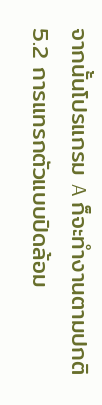จากนั้นโปรแกรม A ก็จะทำงานตามปกติ
5.2 การแทรกตัวแบบปิดล้อม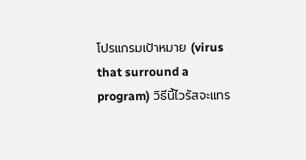โปรแกรมเป้าหมาย (virus that surround a program) วิธีนี้ไวรัสจะแทร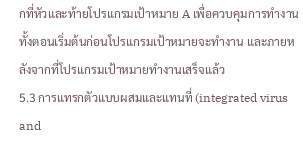กที่หัวและท้ายโปรแกรมเป้าหมาย A เพื่อควบคุมการทำงาน ทั้งตอนเริ่มต้นก่อนโปรแกรมเป้าหมายจะทำงาน และภายหลังจากที่โปรแกรมเป้าหมายทำงานเสร็จแล้ว
5.3 การแทรกตัวแบบผสมและแทนที่ (integrated virus and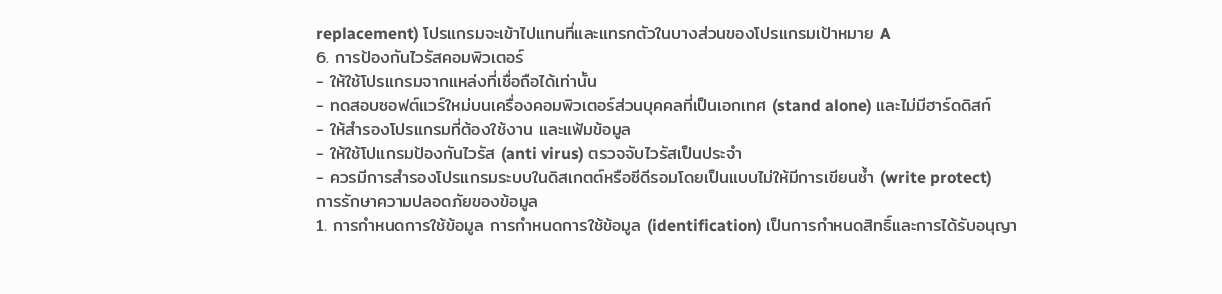replacement) โปรแกรมจะเข้าไปแทนที่และแทรกตัวในบางส่วนของโปรแกรมเป้าหมาย A
6. การป้องกันไวรัสคอมพิวเตอร์
- ให้ใช้โปรแกรมจากแหล่งที่เชื่อถือได้เท่านั้น
- ทดสอบซอฟต์แวร์ใหม่บนเครื่องคอมพิวเตอร์ส่วนบุคคลที่เป็นเอกเทศ (stand alone) และไม่มีฮาร์ดดิสก์
- ให้สำรองโปรแกรมที่ต้องใช้งาน และแฟ้มข้อมูล
- ให้ใช้โปแกรมป้องกันไวรัส (anti virus) ตรวจจับไวรัสเป็นประจำ
- ควรมีการสำรองโปรแกรมระบบในดิสเกตต์หรือซีดีรอมโดยเป็นแบบไม่ให้มีการเขียนซ้ำ (write protect)
การรักษาความปลอดภัยของข้อมูล
1. การกำหนดการใช้ข้อมูล การกำหนดการใช้ข้อมูล (identification) เป็นการกำหนดสิทธิ์และการได้รับอนุญา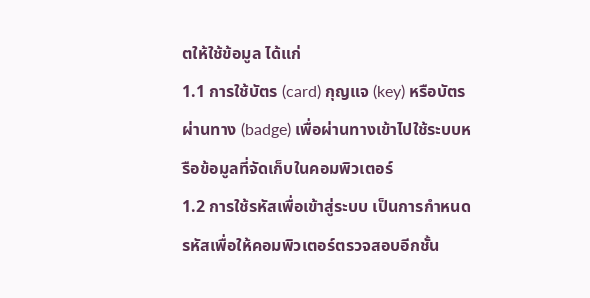ตให้ใช้ข้อมูล ได้แก่
1.1 การใช้บัตร (card) กุญแจ (key) หรือบัตรผ่านทาง (badge) เพื่อผ่านทางเข้าไปใช้ระบบหรือข้อมูลที่จัดเก็บในคอมพิวเตอร์
1.2 การใช้รหัสเพื่อเข้าสู่ระบบ เป็นการกำหนดรหัสเพื่อให้คอมพิวเตอร์ตรวจสอบอีกชั้น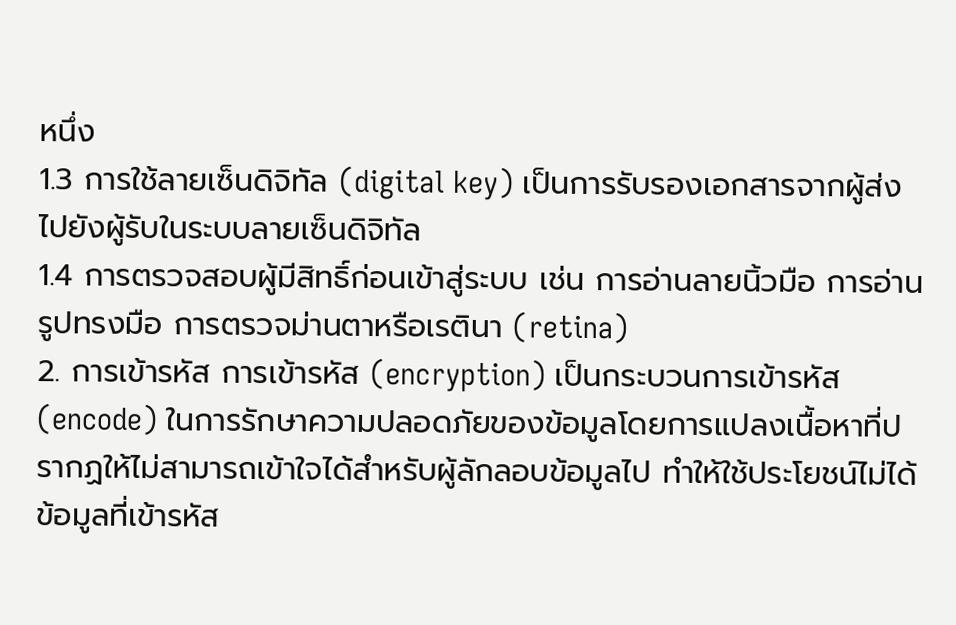หนึ่ง
1.3 การใช้ลายเซ็นดิจิทัล (digital key) เป็นการรับรองเอกสารจากผู้ส่งไปยังผู้รับในระบบลายเซ็นดิจิทัล
1.4 การตรวจสอบผู้มีสิทธิ์ก่อนเข้าสู่ระบบ เช่น การอ่านลายนิ้วมือ การอ่านรูปทรงมือ การตรวจม่านตาหรือเรตินา (retina)
2. การเข้ารหัส การเข้ารหัส (encryption) เป็นกระบวนการเข้ารหัส (encode) ในการรักษาความปลอดภัยของข้อมูลโดยการแปลงเนื้อหาที่ปรากฏให้ไม่สามารถเข้าใจได้สำหรับผู้ลักลอบข้อมูลไป ทำให้ใช้ประโยชน์ไม่ได้ ข้อมูลที่เข้ารหัส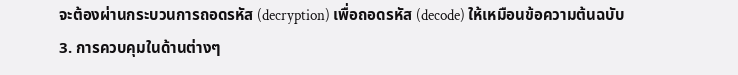จะต้องผ่านกระบวนการถอดรหัส (decryption) เพื่อถอดรหัส (decode) ให้เหมือนข้อความต้นฉบับ
3. การควบคุมในด้านต่างๆ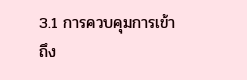3.1 การควบคุมการเข้าถึง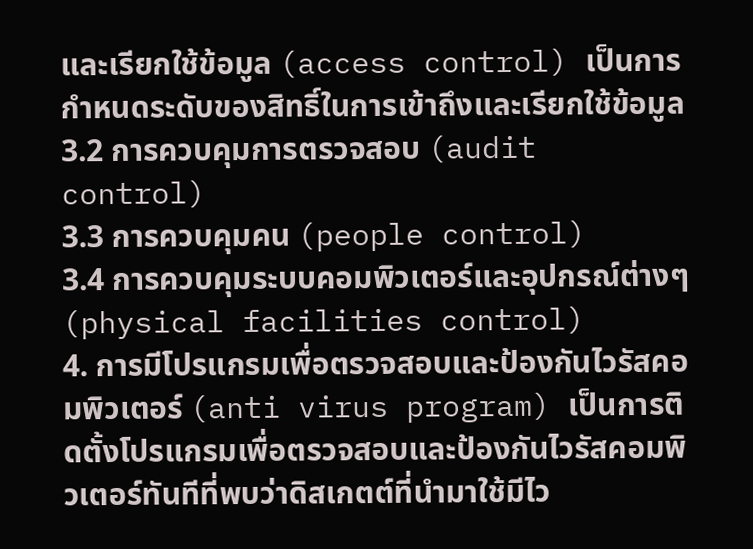และเรียกใช้ข้อมูล (access control) เป็นการกำหนดระดับของสิทธิ์ในการเข้าถึงและเรียกใช้ข้อมูล
3.2 การควบคุมการตรวจสอบ (audit control)
3.3 การควบคุมคน (people control)
3.4 การควบคุมระบบคอมพิวเตอร์และอุปกรณ์ต่างๆ (physical facilities control)
4. การมีโปรแกรมเพื่อตรวจสอบและป้องกันไวรัสคอมพิวเตอร์ (anti virus program) เป็นการติดตั้งโปรแกรมเพื่อตรวจสอบและป้องกันไวรัสคอมพิวเตอร์ทันทีที่พบว่าดิสเกตต์ที่นำมาใช้มีไว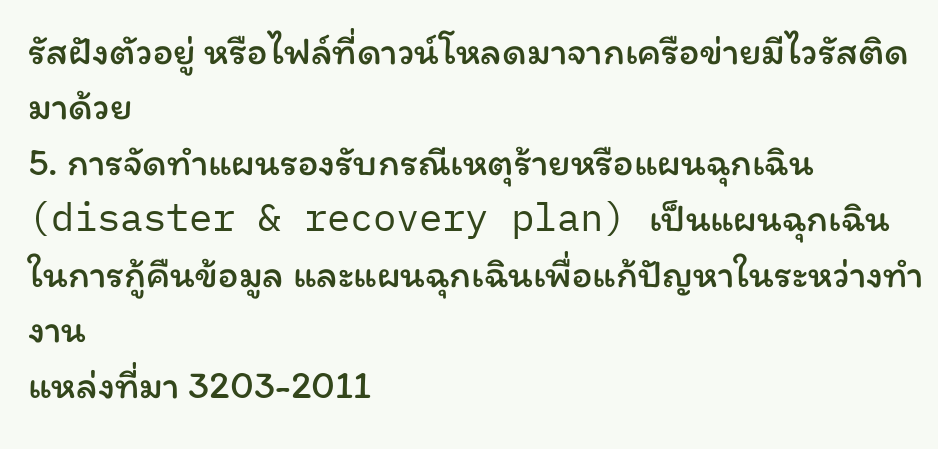รัสฝังตัวอยู่ หรือไฟล์ที่ดาวน์โหลดมาจากเครือข่ายมีไวรัสติดมาด้วย
5. การจัดทำแผนรองรับกรณีเหตุร้ายหรือแผนฉุกเฉิน (disaster & recovery plan) เป็นแผนฉุกเฉินในการกู้คืนข้อมูล และแผนฉุกเฉินเพื่อแก้ปัญหาในระหว่างทำงาน
แหล่งที่มา 3203-2011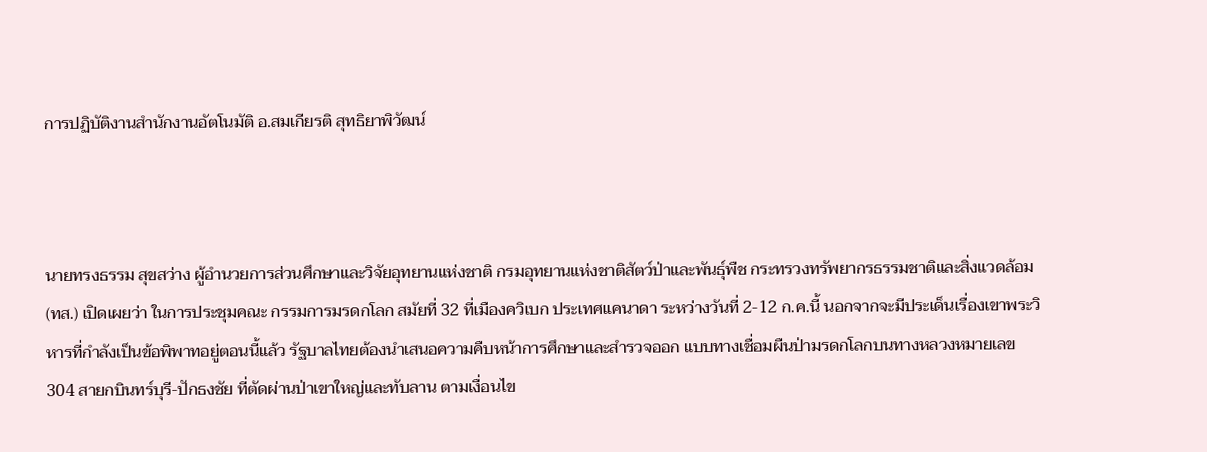การปฏิบัติงานสำนักงานอัตโนมัติ อ.สมเกียรติ สุทธิยาพิวัฒน์



นายทรงธรรม สุขสว่าง ผู้อำนวยการส่วนศึกษาและวิจัยอุทยานแห่งชาติ กรมอุทยานแห่งชาติสัตว์ป่าและพันธุ์พืช กระทรวงทรัพยากรธรรมชาติและสิ่งแวดล้อม (ทส.) เปิดเผยว่า ในการประชุมคณะ กรรมการมรดกโลก สมัยที่ 32 ที่เมืองควิเบก ประเทศแคนาดา ระหว่างวันที่ 2-12 ก.ค.นี้ นอกจากจะมีประเด็นเรื่องเขาพระวิหารที่กำลังเป็นข้อพิพาทอยู่ตอนนี้แล้ว รัฐบาลไทยต้องนำเสนอความคืบหน้าการศึกษาและสำรวจออก แบบทางเชื่อมผืนป่ามรดกโลกบนทางหลวงหมายเลข 304 สายกบินทร์บุรี-ปักธงชัย ที่ตัดผ่านป่าเขาใหญ่และทับลาน ตามเงื่อนไข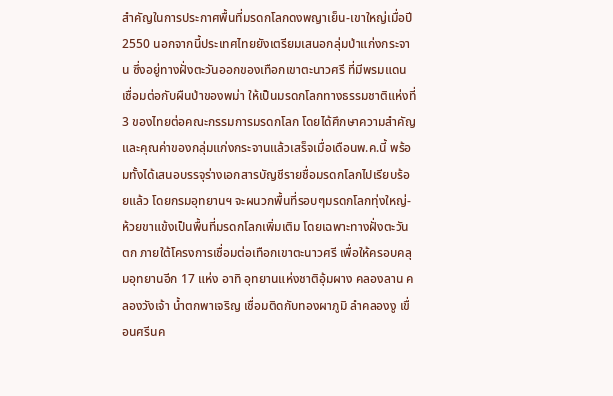สำคัญในการประกาศพื้นที่มรดกโลกดงพญาเย็น-เขาใหญ่เมื่อปี 2550 นอกจากนี้ประเทศไทยยังเตรียมเสนอกลุ่มป่าแก่งกระจาน ซึ่งอยู่ทางฝั่งตะวันออกของเทือกเขาตะนาวศรี ที่มีพรมแดนเชื่อมต่อกับผืนป่าของพม่า ให้เป็นมรดกโลกทางธรรมชาติแห่งที่ 3 ของไทยต่อคณะกรรมการมรดกโลก โดยได้ศึกษาความสำคัญและคุณค่าของกลุ่มแก่งกระจานแล้วเสร็จเมื่อเดือนพ.ค.นี้ พร้อมทั้งได้เสนอบรรจุร่างเอกสารบัญชีรายชื่อมรดกโลกไปเรียบร้อยแล้ว โดยกรมอุทยานฯ จะผนวกพื้นที่รอบๆมรดกโลกทุ่งใหญ่-ห้วยขาแข้งเป็นพื้นที่มรดกโลกเพิ่มเติม โดยเฉพาะทางฝั่งตะวันตก ภายใต้โครงการเชื่อมต่อเทือกเขาตะนาวศรี เพื่อให้ครอบคลุมอุทยานอีก 17 แห่ง อาทิ อุทยานแห่งชาติอุ้มผาง คลองลาน คลองวังเจ้า น้ำตกพาเจริญ เชื่อมติดกับทองผาภูมิ ลำคลองงู เขื่อนศรีนค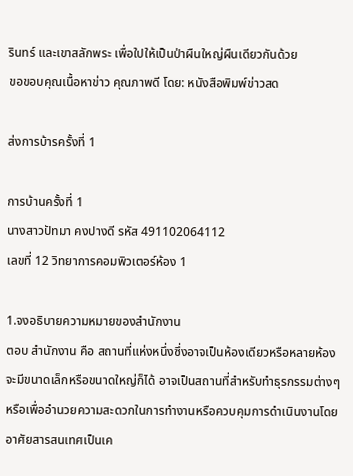รินทร์ และเขาสลักพระ เพื่อใปให้เป็นป่าผืนใหญ่ผืนเดียวกันด้วย
ขอขอบคุณเนื้อหาข่าว คุณภาพดี โดย: หนังสือพิมพ์ข่าวสด

ส่งการบ้ารครั้งที่ 1

การบ้านครั้งที่ 1
นางสาวปัทมา คงปางดี รหัส 491102064112
เลขที่ 12 วิทยาการคอมพิวเตอร์ห้อง 1

1.จงอธิบายความหมายของสำนักงาน
ตอบ สำนักงาน คือ สถานที่แห่งหนึ่งซึ่งอาจเป็นห้องเดียวหรือหลายห้อง จะมีขนาดเล็กหรือขนาดใหญ่ก็ได้ อาจเป็นสถานที่สำหรับทำธุรกรรมต่างๆ หรือเพื่ออำนวยความสะดวกในการทำงานหรือควบคุมการดำเนินงานโดยอาศัยสารสนเทศเป็นเค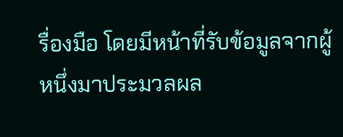รื่องมือ โดยมีหน้าที่รับข้อมูลจากผู้หนึ่งมาประมวลผล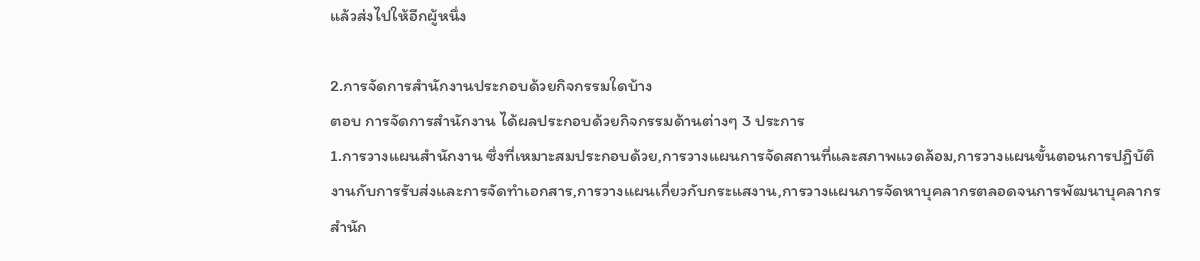แล้วส่งไปให้อีกผู้หนึ่ง

2.การจัดการสำนักงานประกอบด้วยกิจกรรมใดบ้าง
ตอบ การจัดการสำนักงาน ได้ผลประกอบด้วยกิจกรรมด้านต่างๆ 3 ประการ
1.การวางแผนสำนักงาน ซึ่งที่เหมาะสมประกอบด้วย,การวางแผนการจัดสถานที่และสภาพแวดล้อม,การวางแผนขั้นตอนการปฏิบัติงานกับการรับส่งและการจัดทำเอกสาร,การวางแผนเกี่ยวกับกระแสงาน,การวางแผนการจัดหาบุคลากรตลอดจนการพัฒนาบุคลากรสำนัก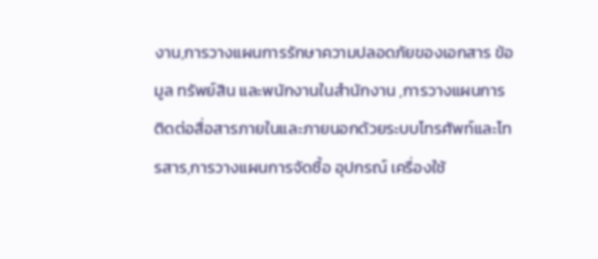งาน,การวางแผนการรักษาความปลอดภัยของเอกสาร ข้อมูล ทรัพย์สิน และพนักงานในสำนักงาน ,การวางแผนการติดต่อสื่อสารภายในและภายนอกด้วยระบบโทรศัพท์และโทรสาร,การวางแผนการจัดซื้อ อุปกรณ์ เครื่องใช้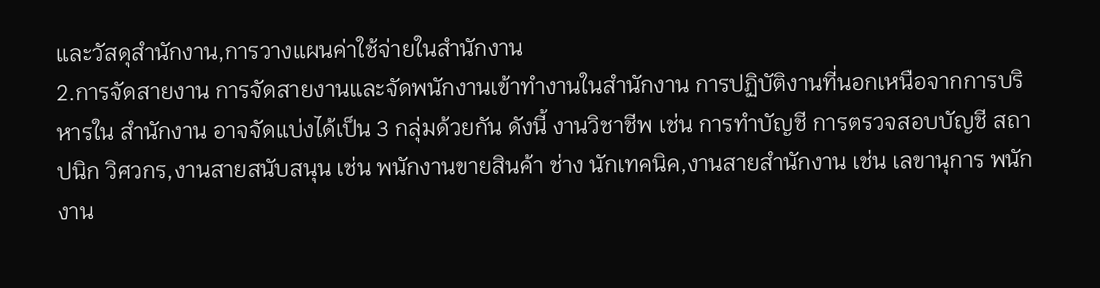และวัสดุสำนักงาน,การวางแผนค่าใช้จ่ายในสำนักงาน
2.การจัดสายงาน การจัดสายงานและจัดพนักงานเข้าทำงานในสำนักงาน การปฏิบัติงานที่นอกเหนือจากการบริหารใน สำนักงาน อาจจัดแบ่งได้เป็น 3 กลุ่มด้วยกัน ดังนี้ งานวิชาชีพ เช่น การทำบัญชี การตรวจสอบบัญชี สถาปนิก วิศวกร,งานสายสนับสนุน เช่น พนักงานขายสินค้า ช่าง นักเทคนิค,งานสายสำนักงาน เช่น เลขานุการ พนักงาน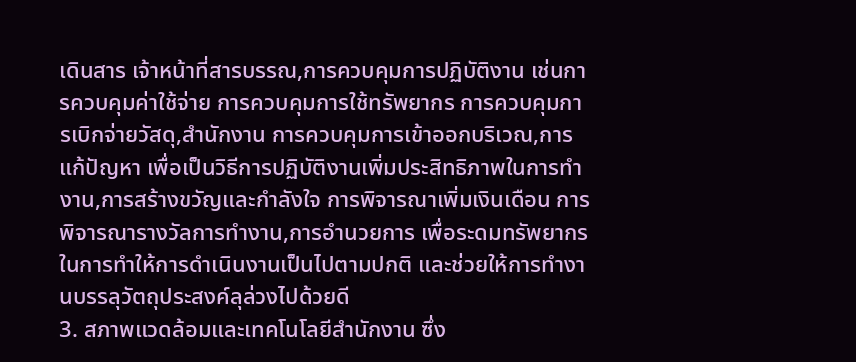เดินสาร เจ้าหน้าที่สารบรรณ,การควบคุมการปฏิบัติงาน เช่นการควบคุมค่าใช้จ่าย การควบคุมการใช้ทรัพยากร การควบคุมการเบิกจ่ายวัสดุ,สำนักงาน การควบคุมการเข้าออกบริเวณ,การแก้ปัญหา เพื่อเป็นวิธีการปฏิบัติงานเพิ่มประสิทธิภาพในการทำงาน,การสร้างขวัญและกำลังใจ การพิจารณาเพิ่มเงินเดือน การพิจารณารางวัลการทำงาน,การอำนวยการ เพื่อระดมทรัพยากรในการทำให้การดำเนินงานเป็นไปตามปกติ และช่วยให้การทำงานบรรลุวัตถุประสงค์ลุล่วงไปด้วยดี
3. สภาพแวดล้อมและเทคโนโลยีสำนักงาน ซึ่ง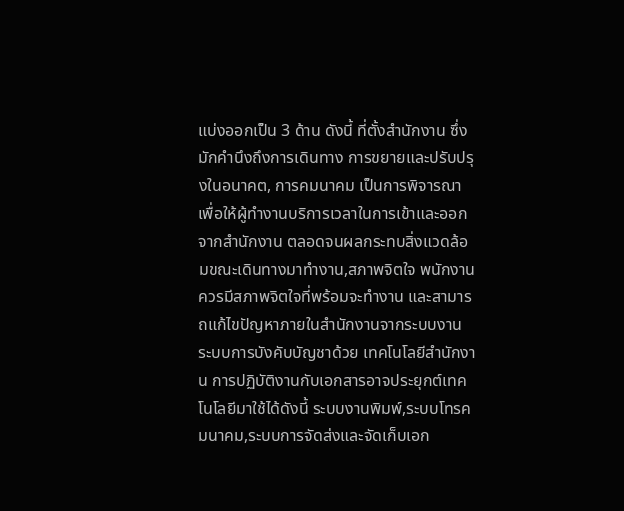แบ่งออกเป็น 3 ด้าน ดังนี้ ที่ตั้งสำนักงาน ซึ่งมักคำนึงถึงการเดินทาง การขยายและปรับปรุงในอนาคต, การคมนาคม เป็นการพิจารณาเพื่อให้ผู้ทำงานบริการเวลาในการเข้าและออกจากสำนักงาน ตลอดจนผลกระทบสิ่งแวดล้อมขณะเดินทางมาทำงาน,สภาพจิตใจ พนักงานควรมีสภาพจิตใจที่พร้อมจะทำงาน และสามารถแก้ไขปัญหาภายในสำนักงานจากระบบงาน ระบบการบังคับบัญชาด้วย เทคโนโลยีสำนักงาน การปฏิบัติงานกับเอกสารอาจประยุกต์เทคโนโลยีมาใช้ได้ดังนี้ ระบบงานพิมพ์,ระบบโทรคมนาคม,ระบบการจัดส่งและจัดเก็บเอก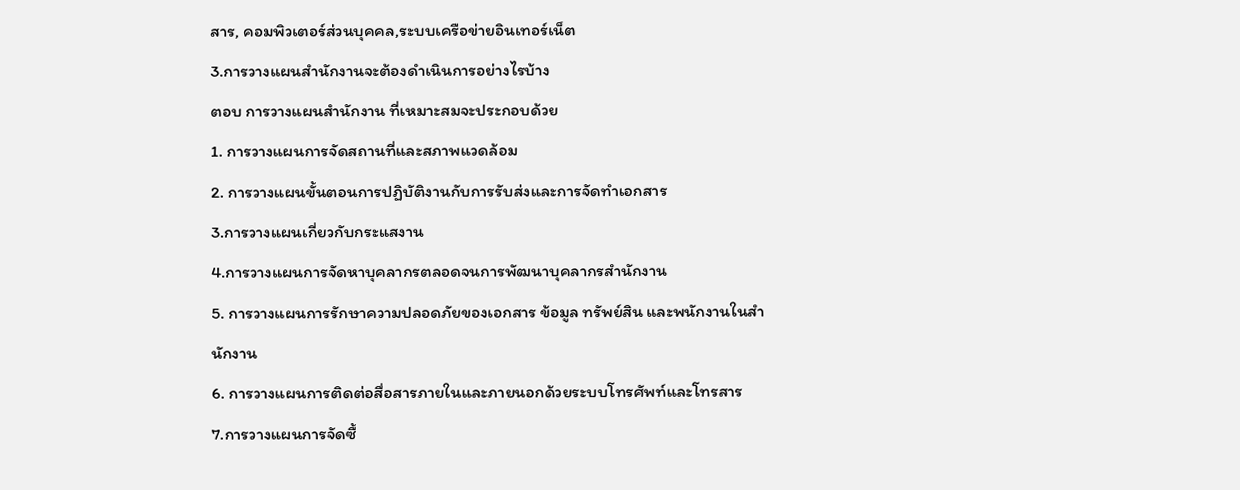สาร, คอมพิวเตอร์ส่วนบุคคล,ระบบเครือข่ายอินเทอร์เน็ต
3.การวางแผนสำนักงานจะต้องดำเนินการอย่างไรบ้าง
ตอบ การวางแผนสำนักงาน ที่เหมาะสมจะประกอบด้วย
1. การวางแผนการจัดสถานที่และสภาพแวดล้อม
2. การวางแผนขั้นตอนการปฏิบัติงานกับการรับส่งและการจัดทำเอกสาร
3.การวางแผนเกี่ยวกับกระแสงาน
4.การวางแผนการจัดหาบุคลากรตลอดจนการพัฒนาบุคลากรสำนักงาน
5. การวางแผนการรักษาความปลอดภัยของเอกสาร ข้อมูล ทรัพย์สิน และพนักงานในสำนักงาน
6. การวางแผนการติดต่อสื่อสารภายในและภายนอกด้วยระบบโทรศัพท์และโทรสาร
7.การวางแผนการจัดซื้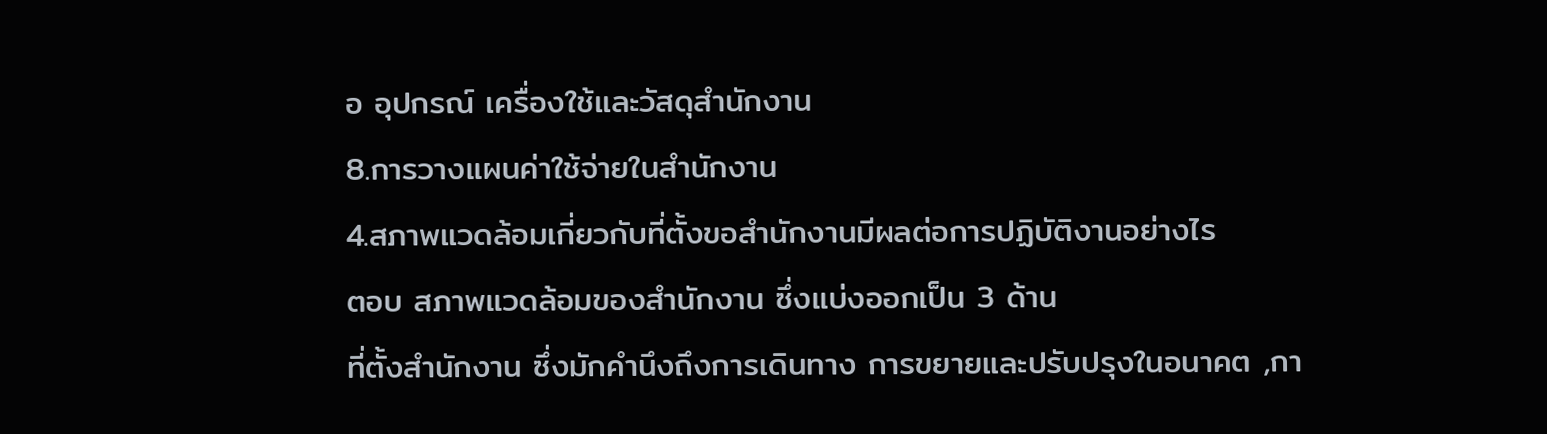อ อุปกรณ์ เครื่องใช้และวัสดุสำนักงาน
8.การวางแผนค่าใช้จ่ายในสำนักงาน
4.สภาพแวดล้อมเกี่ยวกับที่ตั้งขอสำนักงานมีผลต่อการปฏิบัติงานอย่างไร
ตอบ สภาพแวดล้อมของสำนักงาน ซึ่งแบ่งออกเป็น 3 ด้าน
ที่ตั้งสำนักงาน ซึ่งมักคำนึงถึงการเดินทาง การขยายและปรับปรุงในอนาคต ,กา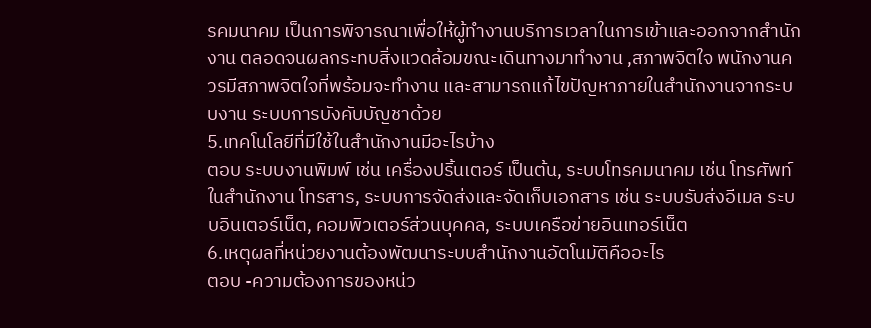รคมนาคม เป็นการพิจารณาเพื่อให้ผู้ทำงานบริการเวลาในการเข้าและออกจากสำนักงาน ตลอดจนผลกระทบสิ่งแวดล้อมขณะเดินทางมาทำงาน ,สภาพจิตใจ พนักงานควรมีสภาพจิตใจที่พร้อมจะทำงาน และสามารถแก้ไขปัญหาภายในสำนักงานจากระบบงาน ระบบการบังคับบัญชาด้วย
5.เทคโนโลยีที่มีใช้ในสำนักงานมีอะไรบ้าง
ตอบ ระบบงานพิมพ์ เช่น เครื่องปริ้นเตอร์ เป็นต้น, ระบบโทรคมนาคม เช่น โทรศัพท์ในสำนักงาน โทรสาร, ระบบการจัดส่งและจัดเก็บเอกสาร เช่น ระบบรับส่งอีเมล ระบบอินเตอร์เน็ต, คอมพิวเตอร์ส่วนบุคคล, ระบบเครือข่ายอินเทอร์เน็ต
6.เหตุผลที่หน่วยงานต้องพัฒนาระบบสำนักงานอัตโนมัติคืออะไร
ตอบ -ความต้องการของหน่ว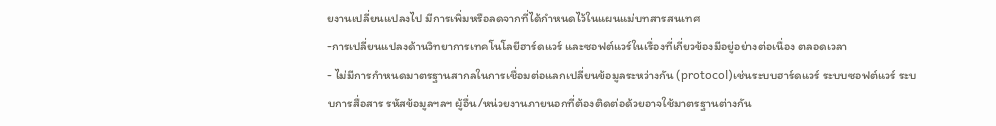ยงานเปลี่ยนแปลงไป มีการเพิ่มหรือลดจากที่ได้กำหนดไว้ในแผนแม่บทสารสนเทศ
-การเปลี่ยนแปลงด้านวิทยาการเทคโนโลยีฮาร์ดแวร์ และซอฟต์แวร์ในเรื่องที่เกี่ยวข้องมีอยู่อย่างต่อเนื่อง ตลอดเวลา
- ไม่มีการกำหนดมาตรฐานสากลในการเชื่อมต่อแลกเปลี่ยนข้อมูลระหว่างกัน (protocol)เช่นระบบฮาร์ดแวร์ ระบบซอฟต์แวร์ ระบบการสื่อสาร รหัสข้อมูลฯลฯ ผู้อื่น/หน่วยงานภายนอกที่ต้องติดต่อด้วยอาจใช้มาตรฐานต่างกัน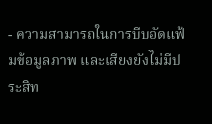- ความสามารถในการบีบอัดแฟ้มข้อมูลภาพ และเสียงยังไม่มีประสิท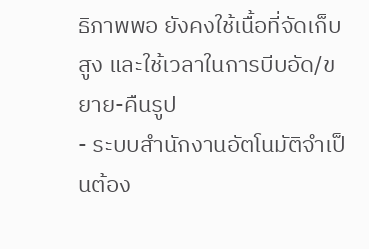ธิภาพพอ ยังคงใช้เนื้อที่จัดเก็บสูง และใช้เวลาในการบีบอัด/ขยาย-คืนรูป
- ระบบสำนักงานอัตโนมัติจำเป็นต้อง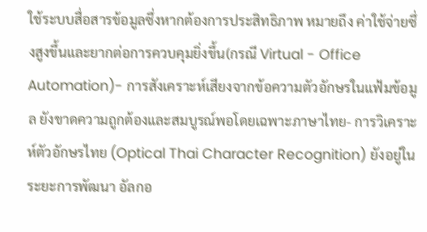ใช้ระบบสื่อสารข้อมูลซึ่งหากต้องการประสิทธิภาพ หมายถึง ค่าใช้จ่ายซึ่งสูงขึ้นและยากต่อการควบคุมยิ่งขึ้น(กรณี Virtual - Office Automation)- การสังเคราะห์เสียงจากข้อความตัวอักษรในแฟ้มข้อมูล ยังขาดความถูกต้องและสมบูรณ์พอโดยเฉพาะภาษาไทย- การวิเคราะห์ตัวอักษรไทย (Optical Thai Character Recognition) ยังอยู่ในระยะการพัฒนา อัลกอ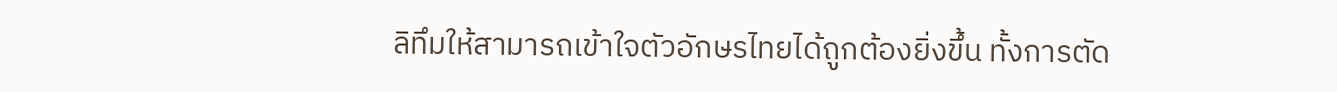ลิทึมให้สามารถเข้าใจตัวอักษรไทยได้ถูกต้องยิ่งขึ้น ทั้งการตัด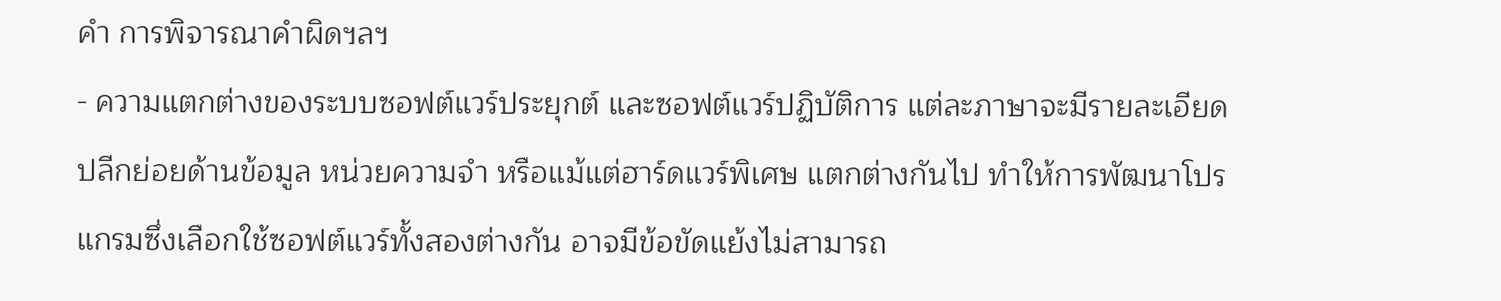คำ การพิจารณาคำผิดฯลฯ
- ความแตกต่างของระบบซอฟต์แวร์ประยุกต์ และซอฟต์แวร์ปฏิบัติการ แต่ละภาษาจะมีรายละเอียดปลีกย่อยด้านข้อมูล หน่วยความจำ หรือแม้แต่ฮาร์ดแวร์พิเศษ แตกต่างกันไป ทำให้การพัฒนาโปรแกรมซึ่งเลือกใช้ซอฟต์แวร์ทั้งสองต่างกัน อาจมีข้อขัดแย้งไม่สามารถ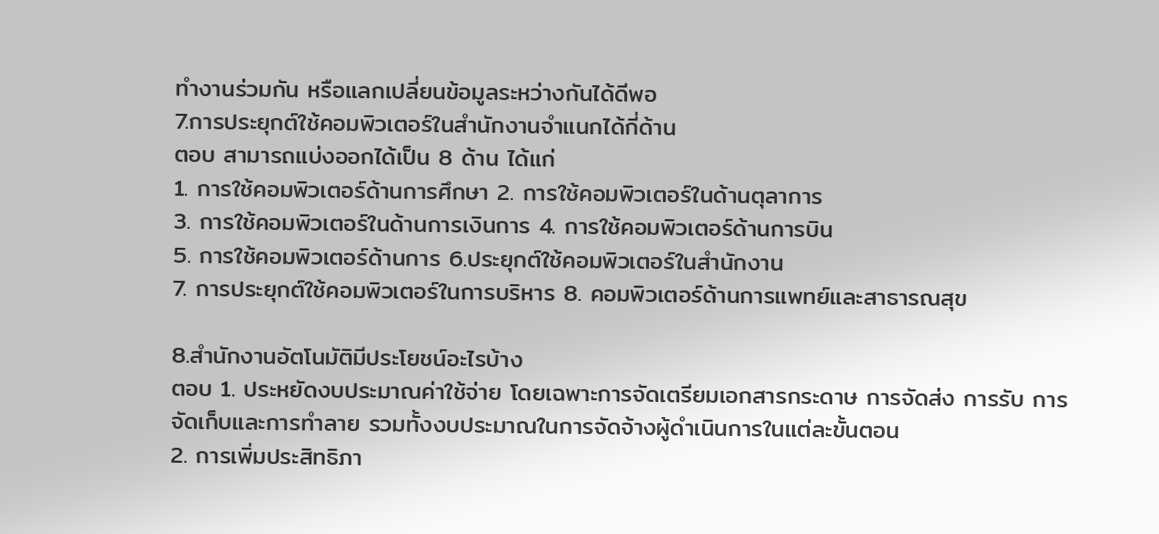ทำงานร่วมกัน หรือแลกเปลี่ยนข้อมูลระหว่างกันได้ดีพอ
7.การประยุกต์ใช้คอมพิวเตอร์ในสำนักงานจำแนกได้กี่ด้าน
ตอบ สามารถแบ่งออกได้เป็น 8 ด้าน ได้แก่
1. การใช้คอมพิวเตอร์ด้านการศึกษา 2. การใช้คอมพิวเตอร์ในด้านตุลาการ
3. การใช้คอมพิวเตอร์ในด้านการเงินการ 4. การใช้คอมพิวเตอร์ด้านการบิน
5. การใช้คอมพิวเตอร์ด้านการ 6.ประยุกต์ใช้คอมพิวเตอร์ในสำนักงาน
7. การประยุกต์ใช้คอมพิวเตอร์ในการบริหาร 8. คอมพิวเตอร์ด้านการแพทย์และสาธารณสุข

8.สำนักงานอัตโนมัติมีประโยชน์อะไรบ้าง
ตอบ 1. ประหยัดงบประมาณค่าใช้จ่าย โดยเฉพาะการจัดเตรียมเอกสารกระดาษ การจัดส่ง การรับ การจัดเก็บและการทำลาย รวมทั้งงบประมาณในการจัดจ้างผู้ดำเนินการในแต่ละขั้นตอน
2. การเพิ่มประสิทธิภา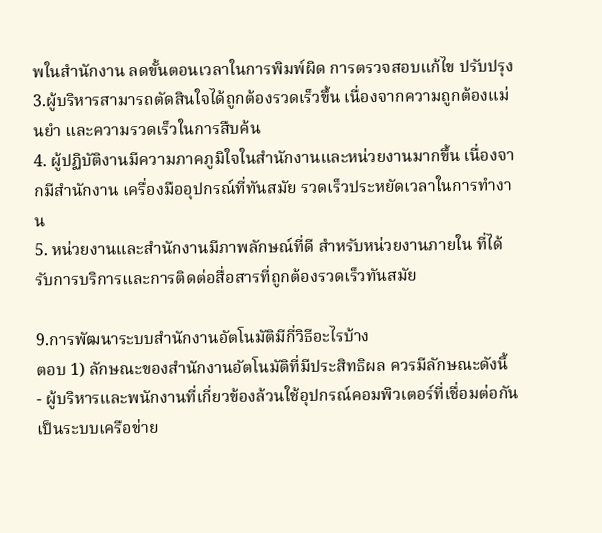พในสำนักงาน ลดขั้นตอนเวลาในการพิมพ์ผิด การตรวจสอบแก้ไข ปรับปรุง
3.ผู้บริหารสามารถตัดสินใจได้ถูกต้องรวดเร็วขึ้น เนื่องจากความถูกต้องแม่นยำ และความรวดเร็วในการสืบค้น
4. ผู้ปฏิบัติงานมีความภาคภูมิใจในสำนักงานและหน่วยงานมากขึ้น เนื่องจากมีสำนักงาน เครื่องมืออุปกรณ์ที่ทันสมัย รวดเร็วประหยัดเวลาในการทำงาน
5. หน่วยงานและสำนักงานมีภาพลักษณ์ที่ดี สำหรับหน่วยงานภายใน ที่ได้รับการบริการและการติดต่อสื่อสารที่ถูกต้องรวดเร็วทันสมัย

9.การพัฒนาระบบสำนักงานอัตโนมัติมีกี่วิธีอะไรบ้าง
ตอบ 1) ลักษณะของสำนักงานอัตโนมัติที่มีประสิทธิผล ควรมีลักษณะดังนี้
- ผู้บริหารและพนักงานที่เกี่ยวข้องล้วนใช้อุปกรณ์คอมพิวเตอร์ที่เชื่อมต่อกันเป็นระบบเครือข่าย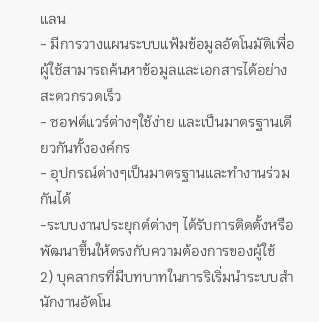แลน
- มีการวางแผนระบบแฟ้มข้อมูลอัตโนมัติเพื่อผู้ใช้สามารถค้นหาข้อมูลและเอกสารได้อย่างสะดวกรวดเร็ว
- ซอฟต์แวร์ต่างๆใช้ง่าย และเป็นมาตรฐานเดียวกันทั้งองค์กร
- อุปกรณ์ต่างๆเป็นมาตรฐานและทำงานร่วมกันได้
-ระบบงานประยุกต์ต่างๆ ได้รับการติดตั้งหรือพัฒนาขึ้นให้ตรงกับความต้องการของผู้ใช้
2) บุคลากรที่มีบทบาทในการริเริ่มนำระบบสำนักงานอัตโน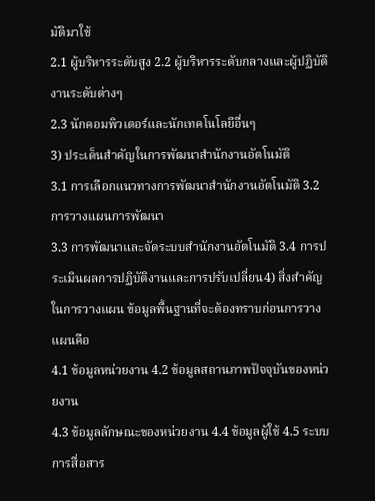มัติมาใช้
2.1 ผู้บริหารระดับสูง 2.2 ผู้บริหารระดับกลางและผู้ปฏิบัติงานระดับต่างๆ
2.3 นักคอมพิวเตอร์และนักเทคโนโลยีอื่นๆ
3) ประเด็นสำคัญในการพัฒนาสำนักงานอัตโนมัติ
3.1 การเลือกแนวทางการพัฒนาสำนักงานอัตโนมัติ 3.2 การวางแผนการพัฒนา
3.3 การพัฒนาและจัดระบบสำนักงานอัตโนมัติ 3.4 การประเมินผลการปฏิบัติงานและการปรับเปลี่ยน4) สิ่งสำคัญในการวางแผน ข้อมูลพื้นฐานที่จะต้องทราบก่อนการวางแผนคือ
4.1 ข้อมูลหน่วยงาน 4.2 ข้อมูลสถานภาพปัจจุบันของหน่วยงาน
4.3 ข้อมูลลักษณะของหน่วยงาน 4.4 ข้อมูลผู้ใช้ 4.5 ระบบการสื่อสาร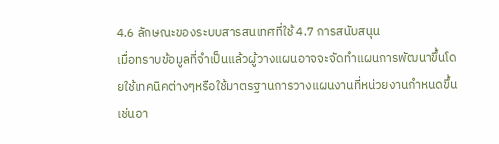4.6 ลักษณะของระบบสารสนเทศที่ใช้ 4.7 การสนับสนุน
เมื่อทราบข้อมูลที่จำเป็นแล้วผู้วางแผนอาจจะจัดทำแผนการพัฒนาขึ้นโดยใช้เทคนิคต่างๆหรือใช้มาตรฐานการวางแผนงานที่หน่วยงานกำหนดขึ้น เช่นอา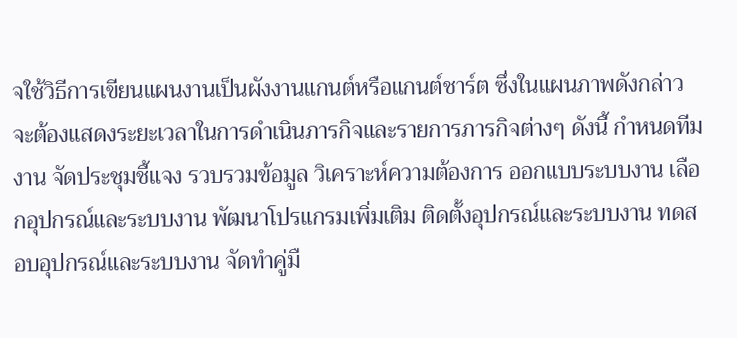จใช้วิธีการเขียนแผนงานเป็นผังงานแกนต์หรือแกนต์ชาร์ต ซึ่งในแผนภาพดังกล่าวจะต้องแสดงระยะเวลาในการดำเนินภารกิจและรายการภารกิจต่างๆ ดังนี้ กำหนดทีมงาน จัดประชุมชี้แจง รวบรวมข้อมูล วิเคราะห์ความต้องการ ออกแบบระบบงาน เลือกอุปกรณ์และระบบงาน พัฒนาโปรแกรมเพิ่มเติม ติดตั้งอุปกรณ์และระบบงาน ทดสอบอุปกรณ์และระบบงาน จัดทำคู่มื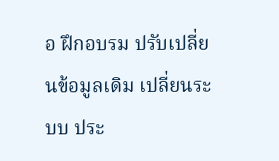อ ฝึกอบรม ปรับเปลี่ยนข้อมูลเดิม เปลี่ยนระบบ ประ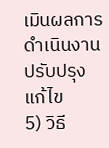เมินผลการดำเนินงาน ปรับปรุงแก้ไข
5) วิธี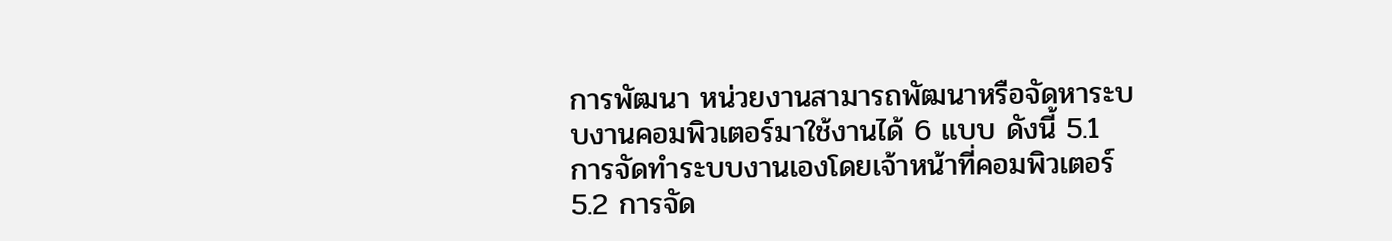การพัฒนา หน่วยงานสามารถพัฒนาหรือจัดหาระบบงานคอมพิวเตอร์มาใช้งานได้ 6 แบบ ดังนี้ 5.1 การจัดทำระบบงานเองโดยเจ้าหน้าที่คอมพิวเตอร์
5.2 การจัด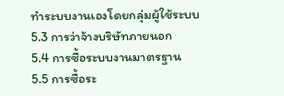ทำระบบงานเองโดยกลุ่มผู้ใช้ระบบ
5.3 การว่าจ้างบริษัทภายนอก
5.4 การซื้อระบบงานมาตรฐาน
5.5 การซื้อระ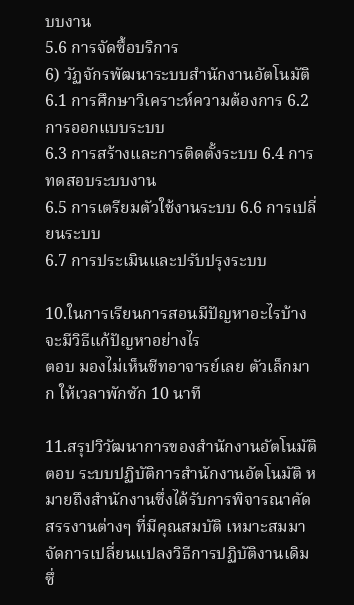บบงาน
5.6 การจัดซื้อบริการ
6) วัฏจักรพัฒนาระบบสำนักงานอัตโนมัติ
6.1 การศึกษาวิเคราะห์ความต้องการ 6.2 การออกแบบระบบ
6.3 การสร้างและการติดตั้งระบบ 6.4 การทดสอบระบบงาน
6.5 การเตรียมตัวใช้งานระบบ 6.6 การเปลี่ยนระบบ
6.7 การประเมินและปรับปรุงระบบ

10.ในการเรียนการสอนมีปัญหาอะไรบ้างจะมีวิธีแก้ปัญหาอย่างไร
ตอบ มองไม่เห็นชีทอาจารย์เลย ตัวเล็กมาก ให้เวลาพักซัก 10 นาที

11.สรุปวิวัฒนาการของสำนักงานอัตโนมัติ
ตอบ ระบบปฏิบัติการสำนักงานอัตโนมัติ หมายถึงสำนักงานซึ่งได้รับการพิจารณาคัดสรรงานต่างๆ ที่มีคุณสมบัติ เหมาะสมมาจัดการเปลี่ยนแปลงวิธีการปฏิบัติงานเดิม ซึ่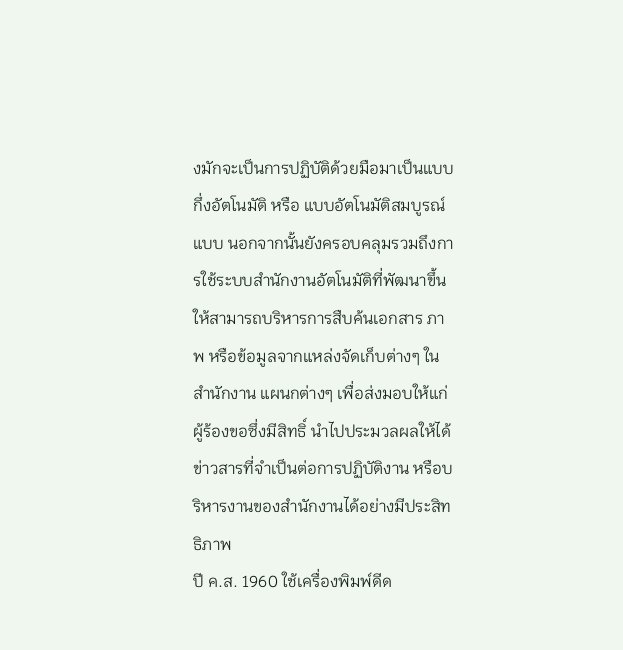งมักจะเป็นการปฏิบัติด้วยมือมาเป็นแบบกึ่งอัตโนมัติ หรือ แบบอัตโนมัติสมบูรณ์แบบ นอกจากนั้นยังครอบคลุมรวมถึงการใช้ระบบสำนักงานอัตโนมัติที่พัฒนาขึ้นให้สามารถบริหารการสืบค้นเอกสาร ภาพ หรือข้อมูลจากแหล่งจัดเก็บต่างๆ ในสำนักงาน แผนกต่างๆ เพื่อส่งมอบให้แก่ ผู้ร้องขอซึ่งมีสิทธิ์ นำไปประมวลผลให้ได้ข่าวสารที่จำเป็นต่อการปฏิบัติงาน หรือบริหารงานของสำนักงานได้อย่างมีประสิทธิภาพ
ปี ค.ส. 1960 ใช้เครื่องพิมพ์ดีด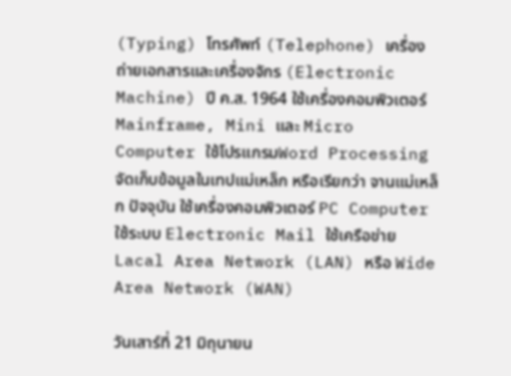(Typing) โทรศัพท์ (Telephone) เครื่องถ่ายเอกสารและเครื่องจักร (Electronic Machine) ปี ค.ส. 1964 ใช้เครื่องคอมพิวเตอร์ Mainframe, Mini และ Micro Computer ใช้โปรแกรมWord Processingจัดเก็บข้อมูลในเทปแม่เหล็ก หรือเรียกว่า จานแม่เหล็ก ปัจจุบัน ใช้เครื่องคอมพิวเตอร์ PC Computer ใช้ระบบ Electronic Mail ใช้เครือข่าย Lacal Area Network (LAN) หรือ Wide Area Network (WAN)

วันเสาร์ที่ 21 มิถุนายน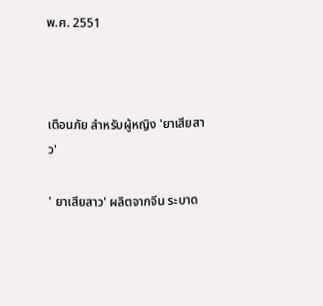พ.ศ. 2551



เตือนภัย สำหรับผู้หญิง 'ยาเสียสาว'

' ยาเสียสาว' ผลิตจากจีน ระบาด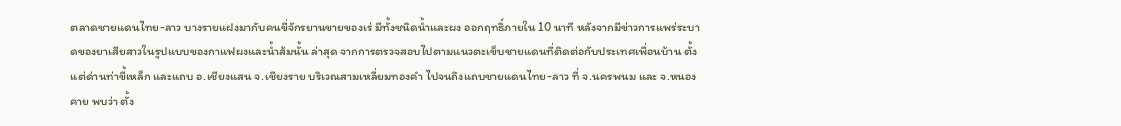ตลาดชายแดนไทย-ลาว บางรายแฝงมากับคนขี่จักรยานขายของเร่ มีทั้งชนิดน้ำและผง ออกฤทธิ์ภายใน 10 นาที หลังจากมีข่าวการแพร่ระบาดของยาเสียสาวในรูปแบบของกาแฟผงและน้ำส้มนั้น ล่าสุด จากการตรวจสอบไปตามแนวตะเข็บชายแดนที่ติดต่อกับประเทศเพื่อนบ้าน ตั้งแต่ด่านท่าขี้เหล็ก และแถบ อ.เชียงแสน จ.เชียงราย บริเวณสามเหลี่ยมทองคำ ไปจนถึงแถบชายแดนไทย-ลาว ที่ จ.นครพนม และ จ.หนอง คาย พบว่า ตั้ง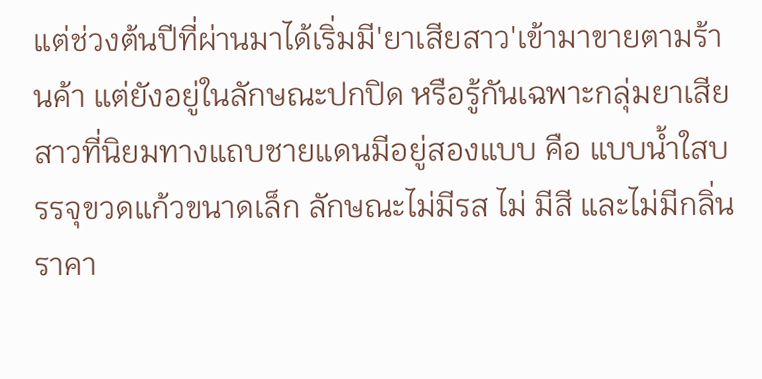แต่ช่วงต้นปีที่ผ่านมาได้เริ่มมี'ยาเสียสาว'เข้ามาขายตามร้านค้า แต่ยังอยู่ในลักษณะปกปิด หรือรู้กันเฉพาะกลุ่มยาเสียสาวที่นิยมทางแถบชายแดนมีอยู่สองแบบ คือ แบบน้ำใสบรรจุขวดแก้วขนาดเล็ก ลักษณะไม่มีรส ไม่ มีสี และไม่มีกลิ่น ราคา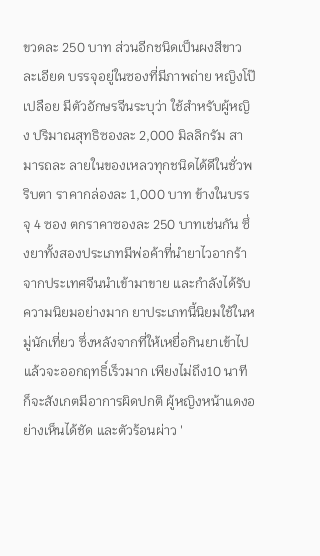ขวดละ 250 บาท ส่วนอีกชนิดเป็นผงสีขาวละเอียด บรรจุอยู่ในซองที่มีภาพถ่าย หญิงโป๊เปลือย มีตัวอักษรจีนระบุว่า ใช้สำหรับผู้หญิง ปริมาณสุทธิซองละ 2,000 มิลลิกรัม สามารถละ ลายในของเหลวทุกชนิดได้ดีในชั่วพริบตา ราคากล่องละ 1,000 บาท ข้างในบรรจุ 4 ซอง ตกราคาซองละ 250 บาทเช่นกัน ซึ่งยาทั้งสองประเภทมีพ่อค้าที่นำยาไวอากร้าจากประเทศจีนนำเข้ามาขาย และกำลังได้รับความนิยมอย่างมาก ยาประเภทนี้นิยมใช้ในหมู่นักเที่ยว ซึ่งหลังจากที่ให้เหยื่อกินยาเข้าไปแล้วจะออกฤทธิ์เร็วมาก เพียงไม่ถึง10 นาที ก็จะสังเกตมีอาการผิดปกติ ผู้หญิงหน้าแดงอย่างเห็นได้ชัด และตัวร้อนผ่าว '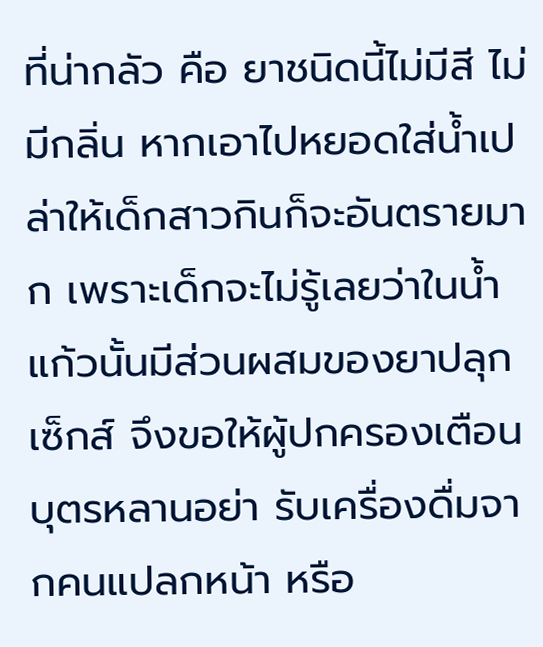ที่น่ากลัว คือ ยาชนิดนี้ไม่มีสี ไม่มีกลิ่น หากเอาไปหยอดใส่น้ำเปล่าให้เด็กสาวกินก็จะอันตรายมาก เพราะเด็กจะไม่รู้เลยว่าในน้ำแก้วนั้นมีส่วนผสมของยาปลุกเซ็กส์ จึงขอให้ผู้ปกครองเตือนบุตรหลานอย่า รับเครื่องดื่มจากคนแปลกหน้า หรือ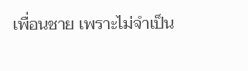เพื่อนชาย เพราะไม่จำเป็น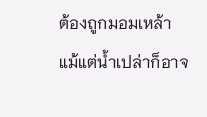ต้องถูกมอมเหล้า แม้แต่น้ำเปล่าก็อาจ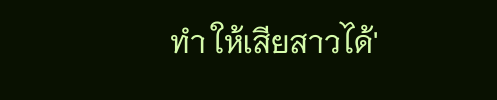ทำ ให้เสียสาวได้'